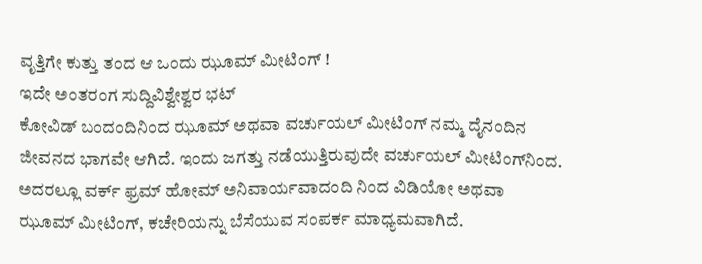ವೃತ್ತಿಗೇ ಕುತ್ತು ತಂದ ಆ ಒಂದು ಝೂಮ್ ಮೀಟಿಂಗ್ !
ಇದೇ ಅಂತರಂಗ ಸುದ್ದಿವಿಶ್ವೇಶ್ವರ ಭಟ್
ಕೋವಿಡ್ ಬಂದಂದಿನಿಂದ ಝೂಮ್ ಅಥವಾ ವರ್ಚುಯಲ್ ಮೀಟಿಂಗ್ ನಮ್ಮ ದೈನಂದಿನ ಜೀವನದ ಭಾಗವೇ ಆಗಿದೆ. ಇಂದು ಜಗತ್ತು ನಡೆಯುತ್ತಿರುವುದೇ ವರ್ಚುಯಲ್ ಮೀಟಿಂಗ್‌ನಿಂದ. ಅದರಲ್ಲೂ ವರ್ಕ್ ಫ್ರಮ್ ಹೋಮ್ ಅನಿವಾರ್ಯವಾದಂದಿ ನಿಂದ ವಿಡಿಯೋ ಅಥವಾ ಝೂಮ್ ಮೀಟಿಂಗ್, ಕಚೇರಿಯನ್ನು ಬೆಸೆಯುವ ಸಂಪರ್ಕ ಮಾಧ್ಯಮವಾಗಿದೆ.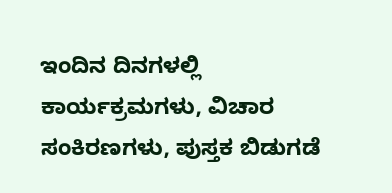ಇಂದಿನ ದಿನಗಳಲ್ಲಿ ಕಾರ್ಯಕ್ರಮಗಳು, ವಿಚಾರ ಸಂಕಿರಣಗಳು, ಪುಸ್ತಕ ಬಿಡುಗಡೆ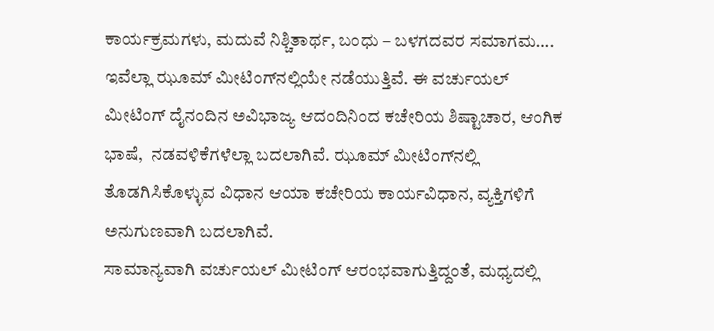ಕಾರ್ಯಕ್ರಮಗಳು, ಮದುವೆ ನಿಶ್ಚಿತಾರ್ಥ, ಬಂಧು – ಬಳಗದವರ ಸಮಾಗಮ…. ಇವೆಲ್ಲಾ ಝೂಮ್ ಮೀಟಿಂಗ್‌ನಲ್ಲಿಯೇ ನಡೆಯುತ್ತಿವೆ. ಈ ವರ್ಚುಯಲ್ ಮೀಟಿಂಗ್ ದೈನಂದಿನ ಅವಿಭಾಜ್ಯ ಆದಂದಿನಿಂದ ಕಚೇರಿಯ ಶಿಷ್ಟಾಚಾರ, ಆಂಗಿಕ ಭಾಷೆ,  ನಡವಳಿಕೆಗಳೆಲ್ಲಾ ಬದಲಾಗಿವೆ. ಝೂಮ್ ಮೀಟಿಂಗ್‌ನಲ್ಲಿ ತೊಡಗಿಸಿಕೊಳ್ಳುವ ವಿಧಾನ ಆಯಾ ಕಚೇರಿಯ ಕಾರ್ಯವಿಧಾನ, ವ್ಯಕ್ತಿಗಳಿಗೆ ಅನುಗುಣವಾಗಿ ಬದಲಾಗಿವೆ.
ಸಾಮಾನ್ಯವಾಗಿ ವರ್ಚುಯಲ್ ಮೀಟಿಂಗ್ ಆರಂಭವಾಗುತ್ತಿದ್ದಂತೆ, ಮಧ್ಯದಲ್ಲಿ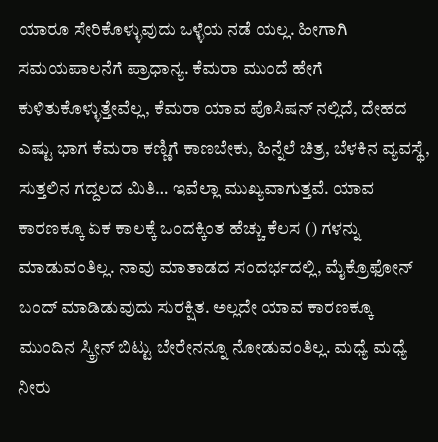ಯಾರೂ ಸೇರಿಕೊಳ್ಳುವುದು ಒಳ್ಳೆಯ ನಡೆ ಯಲ್ಲ. ಹೀಗಾಗಿ ಸಮಯಪಾಲನೆಗೆ ಪ್ರಾಧಾನ್ಯ. ಕೆಮರಾ ಮುಂದೆ ಹೇಗೆ ಕುಳಿತುಕೊಳ್ಳುತ್ತೇವೆಲ್ಲ, ಕೆಮರಾ ಯಾವ ಪೊಸಿಷನ್ ನಲ್ಲಿದೆ, ದೇಹದ ಎಷ್ಟು ಭಾಗ ಕೆಮರಾ ಕಣ್ಣಿಗೆ ಕಾಣಬೇಕು, ಹಿನ್ನೆಲೆ ಚಿತ್ರ, ಬೆಳಕಿನ ವ್ಯವಸ್ಥೆ, ಸುತ್ತಲಿನ ಗದ್ದಲದ ಮಿತಿ… ಇವೆಲ್ಲಾ ಮುಖ್ಯವಾಗುತ್ತವೆ. ಯಾವ ಕಾರಣಕ್ಕೂ ಏಕ ಕಾಲಕ್ಕೆ ಒಂದಕ್ಕಿಂತ ಹೆಚ್ಚು ಕೆಲಸ () ಗಳನ್ನು ಮಾಡುವಂತಿಲ್ಲ. ನಾವು ಮಾತಾಡದ ಸಂದರ್ಭದಲ್ಲಿ, ಮೈಕ್ರೊಫೋನ್ ಬಂದ್ ಮಾಡಿಡುವುದು ಸುರಕ್ಷಿತ. ಅಲ್ಲದೇ ಯಾವ ಕಾರಣಕ್ಕೂ ಮುಂದಿನ ಸ್ಕ್ರೀನ್ ಬಿಟ್ಟು ಬೇರೇನನ್ನೂ ನೋಡುವಂತಿಲ್ಲ. ಮಧ್ಯೆ ಮಧ್ಯೆ ನೀರು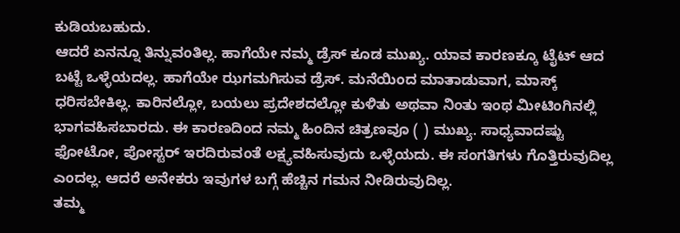ಕುಡಿಯಬಹುದು.
ಆದರೆ ಏನನ್ನೂ ತಿನ್ನುವಂತಿಲ್ಲ. ಹಾಗೆಯೇ ನಮ್ಮ ಡ್ರೆಸ್ ಕೂಡ ಮುಖ್ಯ. ಯಾವ ಕಾರಣಕ್ಕೂ ಟೈಟ್ ಆದ ಬಟ್ಟೆ ಒಳ್ಳೆಯದಲ್ಲ. ಹಾಗೆಯೇ ಝಗಮಗಿಸುವ ಡ್ರೆಸ್. ಮನೆಯಿಂದ ಮಾತಾಡುವಾಗ, ಮಾಸ್ಕ್ ಧರಿಸಬೇಕಿಲ್ಲ. ಕಾರಿನಲ್ಲೋ, ಬಯಲು ಪ್ರದೇಶದಲ್ಲೋ ಕುಳಿತು ಅಥವಾ ನಿಂತು ಇಂಥ ಮೀಟಿಂಗಿನಲ್ಲಿ ಭಾಗವಹಿಸಬಾರದು. ಈ ಕಾರಣದಿಂದ ನಮ್ಮ ಹಿಂದಿನ ಚಿತ್ರಣವೂ ( ) ಮುಖ್ಯ. ಸಾಧ್ಯವಾದಷ್ಟು ಫೋಟೋ, ಪೋಸ್ಟರ್ ಇರದಿರುವಂತೆ ಲಕ್ಷ್ಯವಹಿಸುವುದು ಒಳ್ಳೆಯದು. ಈ ಸಂಗತಿಗಳು ಗೊತ್ತಿರುವುದಿಲ್ಲ ಎಂದಲ್ಲ. ಆದರೆ ಅನೇಕರು ಇವುಗಳ ಬಗ್ಗೆ ಹೆಚ್ಚಿನ ಗಮನ ನೀಡಿರುವುದಿಲ್ಲ.
ತಮ್ಮ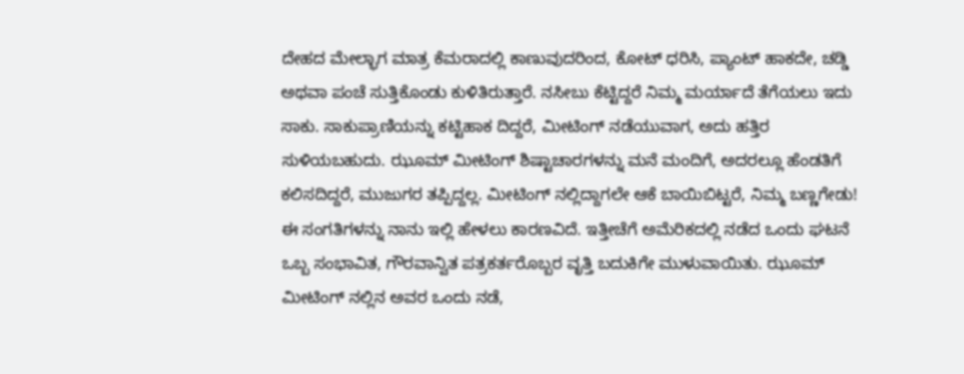ದೇಹದ ಮೇಲ್ಭಾಗ ಮಾತ್ರ ಕೆಮರಾದಲ್ಲಿ ಕಾಣುವುದರಿಂದ, ಕೋಟ್ ಧರಿಸಿ, ಪ್ಯಾಂಟ್ ಹಾಕದೇ, ಚಡ್ಡಿ ಅಥವಾ ಪಂಚೆ ಸುತ್ತಿಕೊಂಡು ಕುಳಿತಿರುತ್ತಾರೆ. ನಸೀಬು ಕೆಟ್ಟಿದ್ದರೆ ನಿಮ್ಮ ಮರ್ಯಾದೆ ತೆಗೆಯಲು ಇದು ಸಾಕು. ಸಾಕುಪ್ರಾಣಿಯನ್ನು ಕಟ್ಟಿಹಾಕ ದಿದ್ದರೆ, ಮೀಟಿಂಗ್ ನಡೆಯುವಾಗ, ಅದು ಹತ್ತಿರ ಸುಳಿಯಬಹುದು. ಝೂಮ್ ಮೀಟಿಂಗ್ ಶಿಷ್ಟಾಚಾರಗಳನ್ನು ಮನೆ ಮಂದಿಗೆ, ಅದರಲ್ಲೂ ಹೆಂಡತಿಗೆ ಕಲಿಸದಿದ್ದರೆ, ಮುಜುಗರ ತಪ್ಪಿದ್ದಲ್ಲ. ಮೀಟಿಂಗ್ ನಲ್ಲಿದ್ದಾಗಲೇ ಆಕೆ ಬಾಯಿಬಿಟ್ಟರೆ, ನಿಮ್ಮ ಬಣ್ಣಗೇಡು!
ಈ ಸಂಗತಿಗಳನ್ನು ನಾನು ಇಲ್ಲಿ ಹೇಳಲು ಕಾರಣವಿದೆ. ಇತ್ತೀಚೆಗೆ ಅಮೆರಿಕದಲ್ಲಿ ನಡೆದ ಒಂದು ಘಟನೆ ಒಬ್ಬ ಸಂಭಾವಿತ, ಗೌರವಾನ್ವಿತ ಪತ್ರಕರ್ತರೊಬ್ಬರ ವೃತ್ತಿ ಬದುಕಿಗೇ ಮುಳುವಾಯಿತು. ಝೂಮ್ ಮೀಟಿಂಗ್ ‌ನಲ್ಲಿನ ಅವರ ಒಂದು ನಡೆ,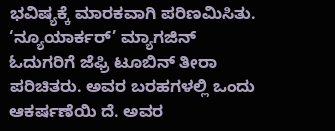ಭವಿಷ್ಯಕ್ಕೆ ಮಾರಕವಾಗಿ ಪರಿಣಮಿಸಿತು.
‘ನ್ಯೂಯಾರ್ಕರ್’ ಮ್ಯಾಗಜಿನ್ ಓದುಗರಿಗೆ ಜೆಫ್ರಿ ಟೂಬಿನ್ ತೀರಾ ಪರಿಚಿತರು. ಅವರ ಬರಹಗಳಲ್ಲಿ ಒಂದು ಆಕರ್ಷಣೆಯಿ ದೆ. ಅವರ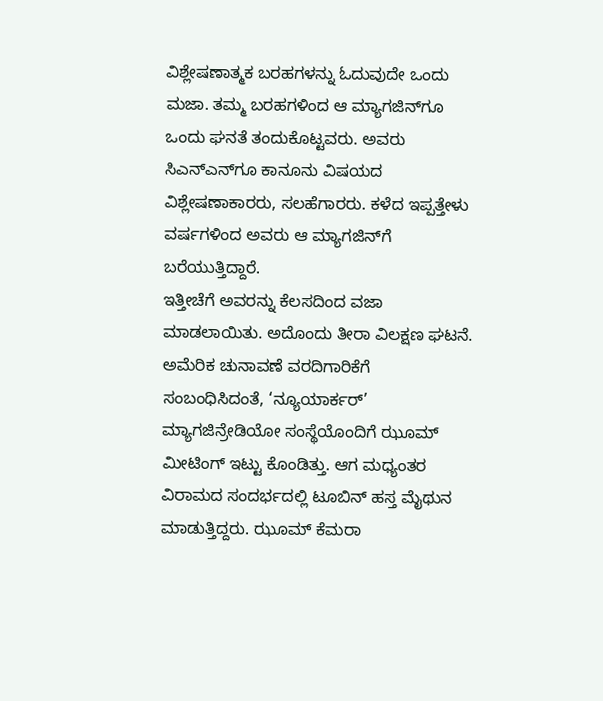ವಿಶ್ಲೇಷಣಾತ್ಮಕ ಬರಹಗಳನ್ನು ಓದುವುದೇ ಒಂದು ಮಜಾ. ತಮ್ಮ ಬರಹಗಳಿಂದ ಆ ಮ್ಯಾಗಜಿನ್‌ಗೂ ಒಂದು ಘನತೆ ತಂದುಕೊಟ್ಟವರು. ಅವರು ಸಿಎನ್‌ಎನ್‌ಗೂ ಕಾನೂನು ವಿಷಯದ ವಿಶ್ಲೇಷಣಾಕಾರರು, ಸಲಹೆಗಾರರು. ಕಳೆದ ಇಪ್ಪತ್ತೇಳು ವರ್ಷಗಳಿಂದ ಅವರು ಆ ಮ್ಯಾಗಜಿನ್‌ಗೆ ಬರೆಯುತ್ತಿದ್ದಾರೆ.
ಇತ್ತೀಚೆಗೆ ಅವರನ್ನು ಕೆಲಸದಿಂದ ವಜಾ ಮಾಡಲಾಯಿತು. ಅದೊಂದು ತೀರಾ ವಿಲಕ್ಷಣ ಘಟನೆ. ಅಮೆರಿಕ ಚುನಾವಣೆ ವರದಿಗಾರಿಕೆಗೆ ಸಂಬಂಧಿಸಿದಂತೆ, ‘ನ್ಯೂಯಾರ್ಕರ್’  ಮ್ಯಾಗಜಿನ್ರೇಡಿಯೋ ಸಂಸ್ಥೆಯೊಂದಿಗೆ ಝೂಮ್ ಮೀಟಿಂಗ್ ಇಟ್ಟು ಕೊಂಡಿತ್ತು. ಆಗ ಮಧ್ಯಂತರ ವಿರಾಮದ ಸಂದರ್ಭದಲ್ಲಿ ಟೂಬಿನ್ ಹಸ್ತ ಮೈಥುನ ಮಾಡುತ್ತಿದ್ದರು. ಝೂಮ್ ಕೆಮರಾ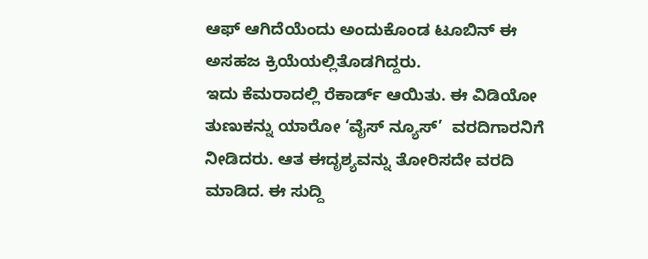ಆಫ್ ಆಗಿದೆಯೆಂದು ಅಂದುಕೊಂಡ ಟೂಬಿನ್ ಈ ಅಸಹಜ ಕ್ರಿಯೆಯಲ್ಲಿತೊಡಗಿದ್ದರು.
ಇದು ಕೆಮರಾದಲ್ಲಿ ರೆಕಾರ್ಡ್ ಆಯಿತು. ಈ ವಿಡಿಯೋ ತುಣುಕನ್ನು ಯಾರೋ ‘ವೈಸ್ ನ್ಯೂಸ್’  ವರದಿಗಾರನಿಗೆ ನೀಡಿದರು. ಆತ ಈದೃಶ್ಯವನ್ನು ತೋರಿಸದೇ ವರದಿ ಮಾಡಿದ. ಈ ಸುದ್ದಿ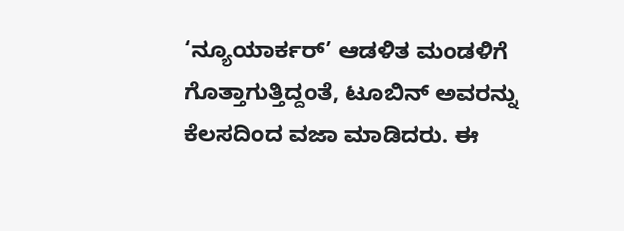‘ನ್ಯೂಯಾರ್ಕರ್’ ಆಡಳಿತ ಮಂಡಳಿಗೆ ಗೊತ್ತಾಗುತ್ತಿದ್ದಂತೆ, ಟೂಬಿನ್ ಅವರನ್ನು ಕೆಲಸದಿಂದ ವಜಾ ಮಾಡಿದರು. ಈ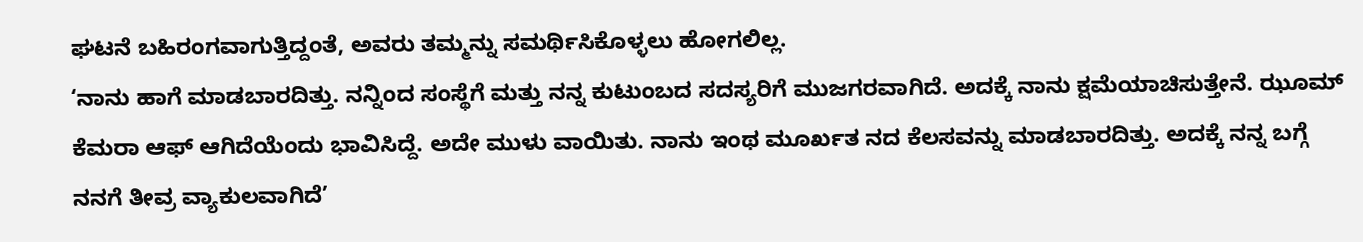ಘಟನೆ ಬಹಿರಂಗವಾಗುತ್ತಿದ್ದಂತೆ, ಅವರು ತಮ್ಮನ್ನು ಸಮರ್ಥಿಸಿಕೊಳ್ಳಲು ಹೋಗಲಿಲ್ಲ.
‘ನಾನು ಹಾಗೆ ಮಾಡಬಾರದಿತ್ತು. ನನ್ನಿಂದ ಸಂಸ್ಥೆಗೆ ಮತ್ತು ನನ್ನ ಕುಟುಂಬದ ಸದಸ್ಯರಿಗೆ ಮುಜಗರವಾಗಿದೆ. ಅದಕ್ಕೆ ನಾನು ಕ್ಷಮೆಯಾಚಿಸುತ್ತೇನೆ. ಝೂಮ್ ಕೆಮರಾ ಆಫ್ ಆಗಿದೆಯೆಂದು ಭಾವಿಸಿದ್ದೆ. ಅದೇ ಮುಳು ವಾಯಿತು. ನಾನು ಇಂಥ ಮೂರ್ಖತ ನದ ಕೆಲಸವನ್ನು ಮಾಡಬಾರದಿತ್ತು. ಅದಕ್ಕೆ ನನ್ನ ಬಗ್ಗೆ ನನಗೆ ತೀವ್ರ ವ್ಯಾಕುಲವಾಗಿದೆ’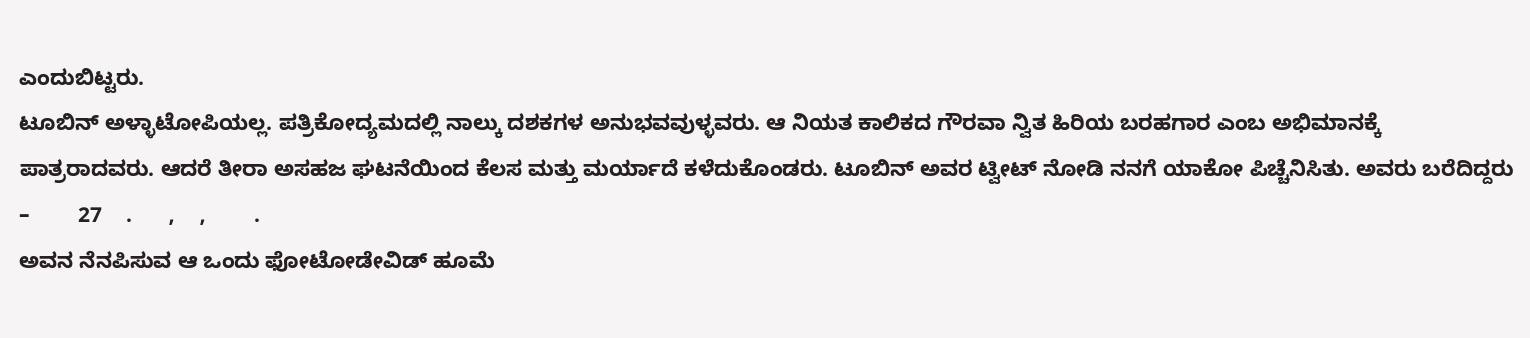ಎಂದುಬಿಟ್ಟರು.
ಟೂಬಿನ್ ಅಳ್ಳಾಟೋಪಿಯಲ್ಲ. ಪತ್ರಿಕೋದ್ಯಮದಲ್ಲಿ ನಾಲ್ಕು ದಶಕಗಳ ಅನುಭವವುಳ್ಳವರು. ಆ ನಿಯತ ಕಾಲಿಕದ ಗೌರವಾ ನ್ವಿತ ಹಿರಿಯ ಬರಹಗಾರ ಎಂಬ ಅಭಿಮಾನಕ್ಕೆ ಪಾತ್ರರಾದವರು. ಆದರೆ ತೀರಾ ಅಸಹಜ ಘಟನೆಯಿಂದ ಕೆಲಸ ಮತ್ತು ಮರ್ಯಾದೆ ಕಳೆದುಕೊಂಡರು. ಟೂಬಿನ್ ಅವರ ಟ್ವೀಟ್ ನೋಡಿ ನನಗೆ ಯಾಕೋ ಪಿಚ್ಚೆನಿಸಿತು. ಅವರು ಬರೆದಿದ್ದರು –        27    .      ,    ,        .
ಅವನ ನೆನಪಿಸುವ ಆ ಒಂದು ಫೋಟೋಡೇವಿಡ್ ಹೂಮೆ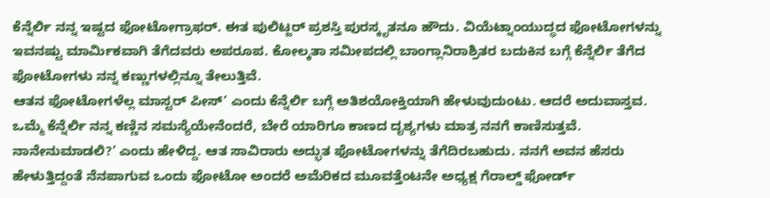ಕೆನ್ನೆರ್ಲಿ ನನ್ನ ಇಷ್ಟದ ಫೋಟೋಗ್ರಾಫರ್. ಈತ ಪುಲಿಟ್ಜರ್ ಪ್ರಶಸ್ತಿ ಪುರಸ್ಕೃತನೂ ಹೌದು. ವಿಯೆಟ್ನಾಂಯುದ್ಧದ ಫೋಟೋಗಳನ್ನು ಇವನಷ್ಟು ಮಾರ್ಮಿಕವಾಗಿ ತೆಗೆದವರು ಅಪರೂಪ. ಕೋಲ್ಕತಾ ಸಮೀಪದಲ್ಲಿ ಬಾಂಗ್ಲಾನಿರಾಶ್ರಿತರ ಬದುಕಿನ ಬಗ್ಗೆ ಕೆನ್ನೆರ್ಲಿ ತೆಗೆದ ಫೋಟೋಗಳು ನನ್ನ ಕಣ್ಣುಗಳಲ್ಲಿನ್ನೂ ತೇಲುತ್ತಿವೆ.
ಆತನ ಫೋಟೋಗಳೆಲ್ಲ ಮಾಸ್ಟರ್ ಪೀಸ್’ ಎಂದು ಕೆನ್ನೆರ್ಲಿ ಬಗ್ಗೆ ಅತಿಶಯೋಕ್ತಿಯಾಗಿ ಹೇಳುವುದುಂಟು. ಆದರೆ ಅದುವಾಸ್ತವ. ಒಮ್ಮೆ ಕೆನ್ನೆರ್ಲಿ ನನ್ನ ಕಣ್ಣಿನ ಸಮಸ್ಯೆಯೇನೆಂದರೆ, ಬೇರೆ ಯಾರಿಗೂ ಕಾಣದ ದೃಶ್ಯಗಳು ಮಾತ್ರ ನನಗೆ ಕಾಣಿಸುತ್ತವೆ. ನಾನೇನುಮಾಡಲಿ?’ ಎಂದು ಹೇಳಿದ್ದ. ಆತ ಸಾವಿರಾರು ಅದ್ಭುತ ಫೋಟೋಗಳನ್ನು ತೆಗೆದಿರಬಹುದು. ನನಗೆ ಅವನ ಹೆಸರು ಹೇಳುತ್ತಿದ್ದಂತೆ ನೆನಪಾಗುವ ಒಂದು ಫೋಟೋ ಅಂದರೆ ಅಮೆರಿಕದ ಮೂವತ್ತೆಂಟನೇ ಅಧ್ಯಕ್ಷ ಗೆರಾಲ್ಡ್ ಫೋರ್ಡ್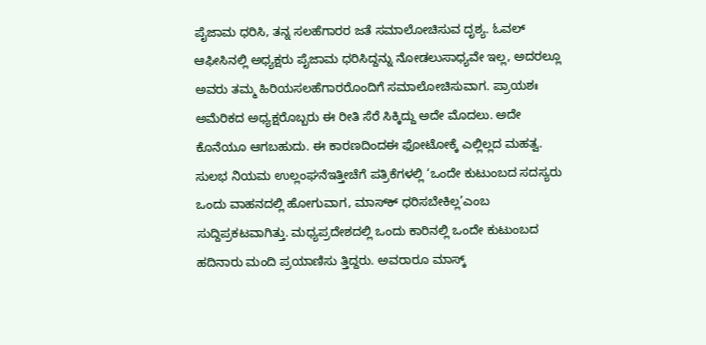ಪೈಜಾಮ ಧರಿಸಿ, ತನ್ನ ಸಲಹೆಗಾರರ ಜತೆ ಸಮಾಲೋಚಿಸುವ ದೃಶ್ಯ. ಓವಲ್ ಆಫೀಸಿನಲ್ಲಿ ಅಧ್ಯಕ್ಷರು ಪೈಜಾಮ ಧರಿಸಿದ್ದನ್ನು ನೋಡಲುಸಾಧ್ಯವೇ ಇಲ್ಲ, ಅದರಲ್ಲೂ ಅವರು ತಮ್ಮ ಹಿರಿಯಸಲಹೆಗಾರರೊಂದಿಗೆ ಸಮಾಲೋಚಿಸುವಾಗ. ಪ್ರಾಯಶಃ ಅಮೆರಿಕದ ಅಧ್ಯಕ್ಷರೊಬ್ಬರು ಈ ರೀತಿ ಸೆರೆ ಸಿಕ್ಕಿದ್ದು ಅದೇ ಮೊದಲು. ಅದೇ ಕೊನೆಯೂ ಆಗಬಹುದು. ಈ ಕಾರಣದಿಂದಈ ಫೋಟೋಕ್ಕೆ ಎಲ್ಲಿಲ್ಲದ ಮಹತ್ವ.
ಸುಲಭ ನಿಯಮ ಉಲ್ಲಂಘನೆಇತ್ತೀಚೆಗೆ ಪತ್ರಿಕೆಗಳಲ್ಲಿ ‘ಒಂದೇ ಕುಟುಂಬದ ಸದಸ್ಯರು ಒಂದು ವಾಹನದಲ್ಲಿ ಹೋಗುವಾಗ, ಮಾಸ್‌ಕ್‌ ಧರಿಸಬೇಕಿಲ್ಲ’ಎಂಬ ಸುದ್ದಿಪ್ರಕಟವಾಗಿತ್ತು. ಮಧ್ಯಪ್ರದೇಶದಲ್ಲಿ ಒಂದು ಕಾರಿನಲ್ಲಿ ಒಂದೇ ಕುಟುಂಬದ ಹದಿನಾರು ಮಂದಿ ಪ್ರಯಾಣಿಸು ತ್ತಿದ್ದರು. ಅವರಾರೂ ಮಾಸ್ಕ್‌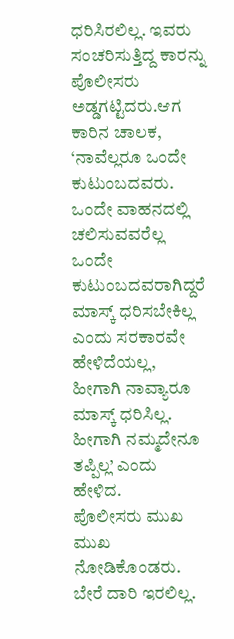ಧರಿಸಿರಲಿಲ್ಲ. ಇವರು ಸಂಚರಿಸುತ್ತಿದ್ದ ಕಾರನ್ನು ಪೊಲೀಸರು ಅಡ್ಡಗಟ್ಟಿದರು.ಆಗ ಕಾರಿನ ಚಾಲಕ, ‘ನಾವೆಲ್ಲರೂ ಒಂದೇ ಕುಟುಂಬದವರು. ಒಂದೇ ವಾಹನದಲ್ಲಿ ಚಲಿಸುವವರೆಲ್ಲ ಒಂದೇ ಕುಟುಂಬದವರಾಗಿದ್ದರೆ ಮಾಸ್ಕ್‌ ಧರಿಸಬೇಕಿಲ್ಲ ಎಂದು ಸರಕಾರವೇ ಹೇಳಿದೆಯಲ್ಲ, ಹೀಗಾಗಿ ನಾವ್ಯಾರೂ ಮಾಸ್ಕ್‌ ಧರಿಸಿಲ್ಲ. ಹೀಗಾಗಿ ನಮ್ಮದೇನೂ ತಪ್ಪಿಲ್ಲ’ ಎಂದು ಹೇಳಿದ.
ಪೊಲೀಸರು ಮುಖ ಮುಖ ನೋಡಿಕೊಂಡರು. ಬೇರೆ ದಾರಿ ಇರಲಿಲ್ಲ.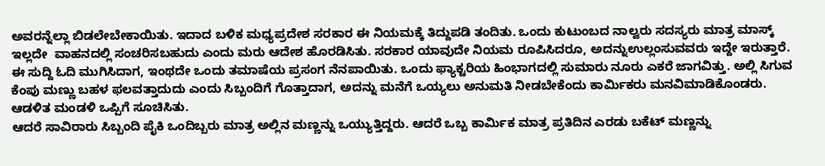ಅವರನ್ನೆಲ್ಲಾ ಬಿಡಲೇಬೇಕಾಯಿತು. ಇದಾದ ಬಳಿಕ ಮಧ್ಯಪ್ರದೇಶ ಸರಕಾರ ಈ ನಿಯಮಕ್ಕೆ ತಿದ್ದುಪಡಿ ತಂದಿತು. ಒಂದು ಕುಟುಂಬದ ನಾಲ್ವರು ಸದಸ್ಯರು ಮಾತ್ರ ಮಾಸ್ಕ್‌ ಇಲ್ಲದೇ  ವಾಹನದಲ್ಲಿ ಸಂಚರಿಸಬಹುದು ಎಂದು ಮರು ಆದೇಶ ಹೊರಡಿಸಿತು. ಸರಕಾರ ಯಾವುದೇ ನಿಯಮ ರೂಪಿಸಿದರೂ, ಅದನ್ನುಉಲ್ಲಂಸುವವರು ಇದ್ದೇ ಇರುತ್ತಾರೆ. ಈ ಸುದ್ದಿ ಓದಿ ಮುಗಿಸಿದಾಗ, ಇಂಥದೇ ಒಂದು ತಮಾಷೆಯ ಪ್ರಸಂಗ ನೆನಪಾಯಿತು. ಒಂದು ಫ್ಯಾಕ್ಟರಿಯ ಹಿಂಭಾಗದಲ್ಲಿ ಸುಮಾರು ನೂರು ಎಕರೆ ಜಾಗವಿತ್ತು. ಅಲ್ಲಿ ಸಿಗುವ ಕೆಂಪು ಮಣ್ಣು ಬಹಳ ಫಲವತ್ತಾದುದು ಎಂದು ಸಿಬ್ಬಂದಿಗೆ ಗೊತ್ತಾದಾಗ, ಅದನ್ನು ಮನೆಗೆ ಒಯ್ಯಲು ಅನುಮತಿ ನೀಡಬೇಕೆಂದು ಕಾರ್ಮಿಕರು ಮನವಿಮಾಡಿಕೊಂಡರು. ಆಡಳಿತ ಮಂಡಳಿ ಒಪ್ಪಿಗೆ ಸೂಚಿಸಿತು.
ಆದರೆ ಸಾವಿರಾರು ಸಿಬ್ಬಂದಿ ಪೈಕಿ ಒಂದಿಬ್ಬರು ಮಾತ್ರ ಅಲ್ಲಿನ ಮಣ್ಣನ್ನು ಒಯ್ಯುತ್ತಿದ್ದರು. ಆದರೆ ಒಬ್ಬ ಕಾರ್ಮಿಕ ಮಾತ್ರ ಪ್ರತಿದಿನ ಎರಡು ಬಕೆಟ್ ಮಣ್ಣನ್ನು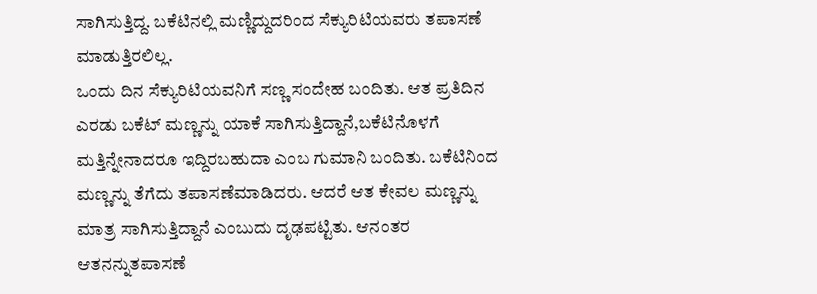ಸಾಗಿಸುತ್ತಿದ್ದ. ಬಕೆಟಿನಲ್ಲಿ ಮಣ್ಣಿದ್ದುದರಿಂದ ಸೆಕ್ಯುರಿಟಿಯವರು ತಪಾಸಣೆ ಮಾಡುತ್ತಿರಲಿಲ್ಲ.
ಒಂದು ದಿನ ಸೆಕ್ಯುರಿಟಿಯವನಿಗೆ ಸಣ್ಣ ಸಂದೇಹ ಬಂದಿತು. ಆತ ಪ್ರತಿದಿನ ಎರಡು ಬಕೆಟ್ ಮಣ್ಣನ್ನು ಯಾಕೆ ಸಾಗಿಸುತ್ತಿದ್ದಾನೆ,ಬಕೆಟಿನೊಳಗೆ ಮತ್ತಿನ್ನೇನಾದರೂ ಇದ್ದಿರಬಹುದಾ ಎಂಬ ಗುಮಾನಿ ಬಂದಿತು. ಬಕೆಟಿನಿಂದ ಮಣ್ಣನ್ನು ತೆಗೆದು ತಪಾಸಣೆಮಾಡಿದರು. ಆದರೆ ಆತ ಕೇವಲ ಮಣ್ಣನ್ನು ಮಾತ್ರ ಸಾಗಿಸುತ್ತಿದ್ದಾನೆ ಎಂಬುದು ದೃಢಪಟ್ಟಿತು. ಆನಂತರ ಆತನನ್ನುತಪಾಸಣೆ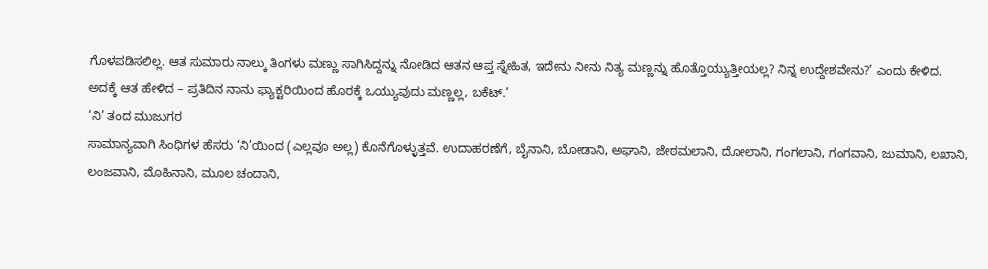ಗೊಳಪಡಿಸಲಿಲ್ಲ. ಆತ ಸುಮಾರು ನಾಲ್ಕು ತಿಂಗಳು ಮಣ್ಣು ಸಾಗಿಸಿದ್ದನ್ನು ನೋಡಿದ ಆತನ ಆಪ್ತ ಸ್ನೇಹಿತ, ಇದೇನು ನೀನು ನಿತ್ಯ ಮಣ್ಣನ್ನು ಹೊತ್ತೊಯ್ಯುತ್ತೀಯಲ್ಲ? ನಿನ್ನ ಉದ್ದೇಶವೇನು?’ ಎಂದು ಕೇಳಿದ. ಅದಕ್ಕೆ ಆತ ಹೇಳಿದ – ಪ್ರತಿದಿನ ನಾನು ಫ್ಯಾಕ್ಟರಿಯಿಂದ ಹೊರಕ್ಕೆ ಒಯ್ಯುವುದು ಮಣ್ಣಲ್ಲ, ಬಕೆಟ್.’
‘ನಿ’ ತಂದ ಮುಜುಗರ
ಸಾಮಾನ್ಯವಾಗಿ ಸಿಂಧಿಗಳ ಹೆಸರು ‘ನಿ’ಯಿಂದ (ಎಲ್ಲವೂ ಅಲ್ಲ) ಕೊನೆಗೊಳ್ಳುತ್ತವೆ. ಉದಾಹರಣೆಗೆ, ಬೈನಾನಿ, ಬೋಡಾನಿ, ಅಘಾನಿ, ಜೇಠಮಲಾನಿ, ದೋಲಾನಿ, ಗಂಗಲಾನಿ, ಗಂಗವಾನಿ, ಜುಮಾನಿ, ಲಖಾನಿ, ಲಂಜವಾನಿ, ಮೊಹಿನಾನಿ, ಮೂಲ ಚಂದಾನಿ,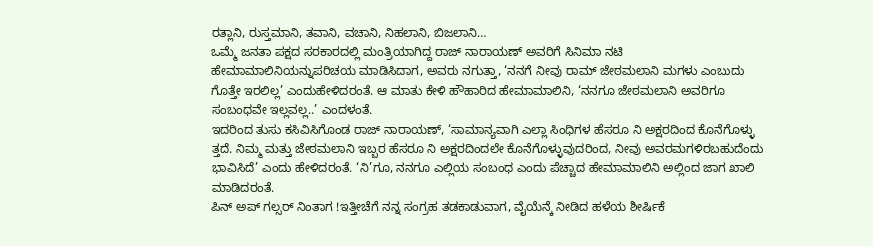ರತ್ಲಾನಿ, ರುಸ್ತಮಾನಿ, ತವಾನಿ, ವಚಾನಿ, ನಿಹಲಾನಿ, ಬಿಜಲಾನಿ…
ಒಮ್ಮೆ ಜನತಾ ಪಕ್ಷದ ಸರಕಾರದಲ್ಲಿ ಮಂತ್ರಿಯಾಗಿದ್ದ ರಾಜ್ ನಾರಾಯಣ್ ಅವರಿಗೆ ಸಿನಿಮಾ ನಟಿ ಹೇಮಾಮಾಲಿನಿಯನ್ನುಪರಿಚಯ ಮಾಡಿಸಿದಾಗ, ಅವರು ನಗುತ್ತಾ, ‘ನನಗೆ ನೀವು ರಾಮ್ ಜೇಠಮಲಾನಿ ಮಗಳು ಎಂಬುದು ಗೊತ್ತೇ ಇರಲಿಲ್ಲ’ ಎಂದುಹೇಳಿದರಂತೆ. ಆ ಮಾತು ಕೇಳಿ ಹೌಹಾರಿದ ಹೇಮಾಮಾಲಿನಿ, ‘ನನಗೂ ಜೇಠಮಲಾನಿ ಅವರಿಗೂ ಸಂಬಂಧವೇ ಇಲ್ಲವಲ್ಲ..’ ಎಂದಳಂತೆ.
ಇದರಿಂದ ತುಸು ಕಸಿವಿಸಿಗೊಂಡ ರಾಜ್ ನಾರಾಯಣ್, ‘ಸಾಮಾನ್ಯವಾಗಿ ಎಲ್ಲಾ ಸಿಂಧಿಗಳ ಹೆಸರೂ ನಿ ಅಕ್ಷರದಿಂದ ಕೊನೆಗೊಳ್ಳು ತ್ತದೆ. ನಿಮ್ಮ ಮತ್ತು ಜೇಠಮಲಾನಿ ಇಬ್ಬರ ಹೆಸರೂ ನಿ ಅಕ್ಷರದಿಂದಲೇ ಕೊನೆಗೊಳ್ಳುವುದರಿಂದ, ನೀವು ಅವರಮಗಳಿರಬಹುದೆಂದು ಭಾವಿಸಿದೆ’ ಎಂದು ಹೇಳಿದರಂತೆ. ‘ನಿ’ಗೂ, ನನಗೂ ಎಲ್ಲಿಯ ಸಂಬಂಧ ಎಂದು ಪೆಚ್ಚಾದ ಹೇಮಾಮಾಲಿನಿ ಅಲ್ಲಿಂದ ಜಾಗ ಖಾಲಿ ಮಾಡಿದರಂತೆ.
ಪಿನ್ ಅಪ್ ಗಲ್ಸರ್ ನಿಂತಾಗ !ಇತ್ತೀಚೆಗೆ ನನ್ನ ಸಂಗ್ರಹ ತಡಕಾಡುವಾಗ, ವೈಯೆನ್ಕೆ ನೀಡಿದ ಹಳೆಯ ಶೀರ್ಷಿಕೆ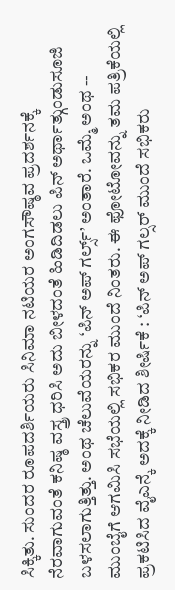ಸಿಕ್ಕಿತು. ಸುಂದರ ರೂಪದರ್ಶಿಯರು ಸಿನಿಮಾ ನಟಿಯರ ಅಂಗಸೌಷ್ಠವ ಪ್ರದರ್ಶನಕ್ಕೆ ನೆರವಾಗುವಂತೆ ಕನಿಷ್ಠ ವಸ್ತ್ರ ಧರಿಸಿ ಅದು ಬೀಳದಂತೆ ಹಿಡಿದಿಡಲು ಪಿನ್ ಅರ್ಥಾತ್ಗುಂಡುಸೂಜಿ ಬಳಸಲಾಗುತ್ತಿತ್ತು. ಅಂಥ ಚೆಲುವೆಯರನ್ನು ‘ಪಿನ್ ಅಪ್ ಗರ್ಲ್ಸ್‌‌’ ಅಂತಾರೆ. ಒಮ್ಮೆ ಅಂಥ -- ಮುಂಬೈಗೆ ಆಗಮಿಸಿ ಸಭೆಯಲ್ಲಿ ಸಭಿಕರ ಮುಂದೆ ನಿಂತರು. ಈ ಫೋಟೋವನ್ನು ತಮ ಪತ್ರಿಕೆಯಲ್ಲಿ ಪ್ರಕಟಿಸಿದ ವೈಎನ್ಕೆ ಅದಕ್ಕೆ ನೀಡಿದ ಶೀರ್ಷಿಕೆ : ‘ಪಿನ್ ಅಪ್ ಗಲ್ಸರ್ ಮುಂದೆ ಸಭಿಕರು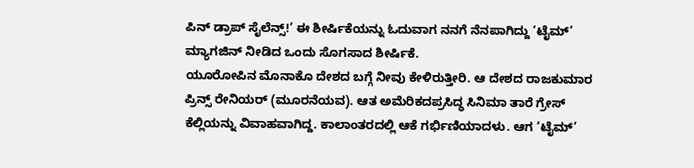ಪಿನ್ ಡ್ರಾಪ್ ಸೈಲೆನ್ಸ್‌!’ ಈ ಶೀರ್ಷಿಕೆಯನ್ನು ಓದುವಾಗ ನನಗೆ ನೆನಪಾಗಿದ್ದು ‘ಟೈಮ್’ ಮ್ಯಾಗಜಿನ್ ನೀಡಿದ ಒಂದು ಸೊಗಸಾದ ಶೀರ್ಷಿಕೆ.
ಯೂರೋಪಿನ ಮೊನಾಕೊ ದೇಶದ ಬಗ್ಗೆ ನೀವು ಕೇಳಿರುತ್ತೀರಿ. ಆ ದೇಶದ ರಾಜಕುಮಾರ ಪ್ರಿನ್ಸ್‌ ರೇನಿಯರ್ (ಮೂರನೆಯವ). ಆತ ಅಮೆರಿಕದಪ್ರಸಿದ್ಧ ಸಿನಿಮಾ ತಾರೆ ಗ್ರೇಸ್ ಕೆಲ್ಲಿಯನ್ನು ವಿವಾಹವಾಗಿದ್ದ. ಕಾಲಾಂತರದಲ್ಲಿ ಆಕೆ ಗರ್ಭಿಣಿಯಾದಳು. ಆಗ ‘ಟೈಮ್’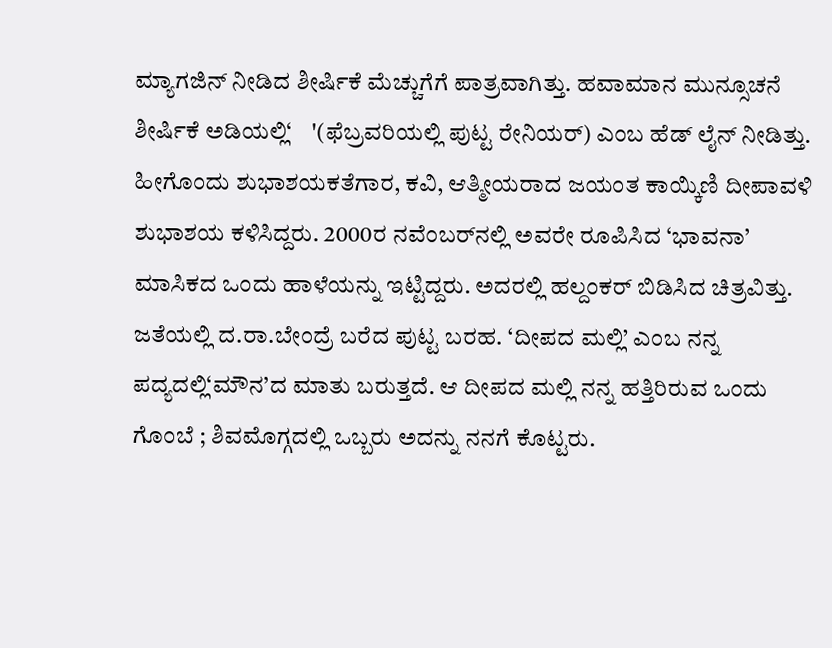ಮ್ಯಾಗಜಿನ್ ನೀಡಿದ ಶೀರ್ಷಿಕೆ ಮೆಚ್ಚುಗೆಗೆ ಪಾತ್ರವಾಗಿತ್ತು. ಹವಾಮಾನ ಮುನ್ಸೂಚನೆ ಶೀರ್ಷಿಕೆ ಅಡಿಯಲ್ಲಿ‘    '(ಫೆಬ್ರವರಿಯಲ್ಲಿ ಪುಟ್ಟ ರೇನಿಯರ್) ಎಂಬ ಹೆಡ್ ಲೈನ್ ನೀಡಿತ್ತು.
ಹೀಗೊಂದು ಶುಭಾಶಯಕತೆಗಾರ, ಕವಿ, ಆತ್ಮೀಯರಾದ ಜಯಂತ ಕಾಯ್ಕಿಣಿ ದೀಪಾವಳಿ ಶುಭಾಶಯ ಕಳಿಸಿದ್ದರು. 2000ರ ನವೆಂಬರ್‌ನಲ್ಲಿ ಅವರೇ ರೂಪಿಸಿದ ‘ಭಾವನಾ’ ಮಾಸಿಕದ ಒಂದು ಹಾಳೆಯನ್ನು ಇಟ್ಟಿದ್ದರು. ಅದರಲ್ಲಿ ಹಲ್ದಂಕರ್ ಬಿಡಿಸಿದ ಚಿತ್ರವಿತ್ತು. ಜತೆಯಲ್ಲಿ ದ.ರಾ.ಬೇಂದ್ರೆ ಬರೆದ ಪುಟ್ಟ ಬರಹ. ‘ದೀಪದ ಮಲ್ಲಿ’ ಎಂಬ ನನ್ನ ಪದ್ಯದಲ್ಲಿ‘ಮೌನ’ದ ಮಾತು ಬರುತ್ತದೆ. ಆ ದೀಪದ ಮಲ್ಲಿ ನನ್ನ ಹತ್ತಿರಿರುವ ಒಂದು ಗೊಂಬೆ ; ಶಿವಮೊಗ್ಗದಲ್ಲಿ ಒಬ್ಬರು ಅದನ್ನು ನನಗೆ ಕೊಟ್ಟರು.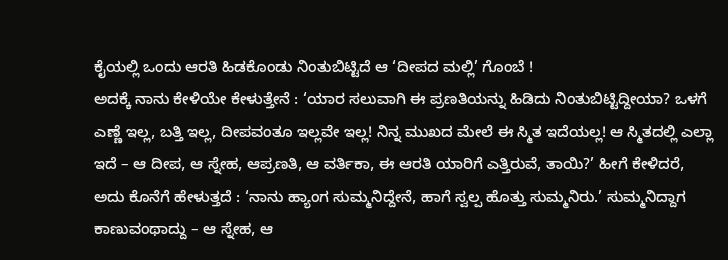ಕೈಯಲ್ಲಿ ಒಂದು ಆರತಿ ಹಿಡಕೊಂಡು ನಿಂತುಬಿಟ್ಟಿದೆ ಆ ‘ದೀಪದ ಮಲ್ಲಿ’ ಗೊಂಬೆ !
ಅದಕ್ಕೆ ನಾನು ಕೇಳಿಯೇ ಕೇಳುತ್ತೇನೆ : ‘ಯಾರ ಸಲುವಾಗಿ ಈ ಪ್ರಣತಿಯನ್ನು ಹಿಡಿದು ನಿಂತುಬಿಟ್ಟಿದ್ದೀಯಾ? ಒಳಗೆ ಎಣ್ಣೆ ಇಲ್ಲ, ಬತ್ತಿ ಇಲ್ಲ, ದೀಪವಂತೂ ಇಲ್ಲವೇ ಇಲ್ಲ! ನಿನ್ನ ಮುಖದ ಮೇಲೆ ಈ ಸ್ಮಿತ ಇದೆಯಲ್ಲ! ಆ ಸ್ಮಿತದಲ್ಲಿ ಎಲ್ಲಾ ಇದೆ – ಆ ದೀಪ, ಆ ಸ್ನೇಹ, ಆಪ್ರಣತಿ, ಆ ವರ್ತಿಕಾ, ಈ ಆರತಿ ಯಾರಿಗೆ ಎತ್ತಿರುವೆ, ತಾಯಿ?’ ಹೀಗೆ ಕೇಳಿದರೆ, ಅದು ಕೊನೆಗೆ ಹೇಳುತ್ತದೆ : ‘ನಾನು ಹ್ಯಾಂಗ ಸುಮ್ಮನಿದ್ದೇನೆ, ಹಾಗೆ ಸ್ವಲ್ಪ ಹೊತ್ತು ಸುಮ್ಮನಿರು.’ ಸುಮ್ಮನಿದ್ದಾಗ ಕಾಣುವಂಥಾದ್ದು – ಆ ಸ್ನೇಹ, ಆ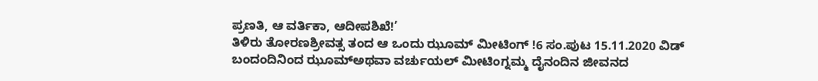ಪ್ರಣತಿ, ಆ ವರ್ತಿಕಾ, ಆದೀಪಶಿಖೆ!’
ತಿಳಿರು ತೋರಣಶ್ರೀವತ್ಸ ತಂದ ಆ ಒಂದು ಝೂಮ್ ಮೀಟಿಂಗ್ !6 ಸಂ.ಪುಟ 15.11.2020 ವಿಡ್ ಬಂದಂದಿನಿಂದ ಝೂಮ್ಅಥವಾ ವರ್ಚುಯಲ್ ಮೀಟಿಂಗ್ನಮ್ಮ ದೈನಂದಿನ ಜೀವನದ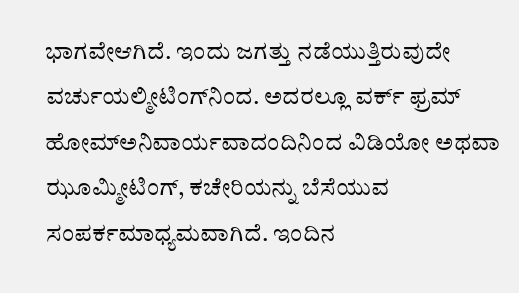ಭಾಗವೇಆಗಿದೆ. ಇಂದು ಜಗತ್ತು ನಡೆಯುತ್ತಿರುವುದೇ ವರ್ಚುಯಲ್ಮೀಟಿಂಗ್‌ನಿಂದ. ಅದರಲ್ಲೂ ವರ್ಕ್ ಫ್ರಮ್ ಹೋಮ್ಅನಿವಾರ್ಯವಾದಂದಿನಿಂದ ವಿಡಿಯೋ ಅಥವಾ ಝೂಮ್ಮೀಟಿಂಗ್, ಕಚೇರಿಯನ್ನು ಬೆಸೆಯುವ ಸಂಪರ್ಕಮಾಧ್ಯಮವಾಗಿದೆ. ಇಂದಿನ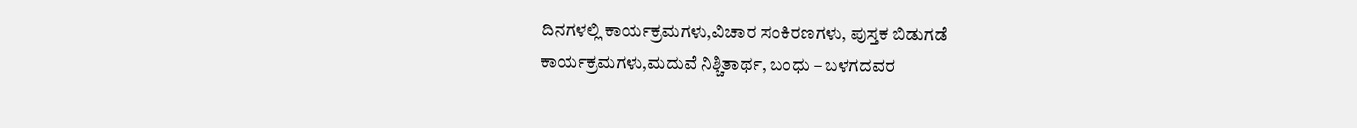ದಿನಗಳಲ್ಲಿ ಕಾರ್ಯಕ್ರಮಗಳು,ವಿಚಾರ ಸಂಕಿರಣಗಳು, ಪುಸ್ತಕ ಬಿಡುಗಡೆ ಕಾರ್ಯಕ್ರಮಗಳು,ಮದುವೆ ನಿಶ್ಚಿತಾರ್ಥ, ಬಂಧು – ಬಳಗದವರ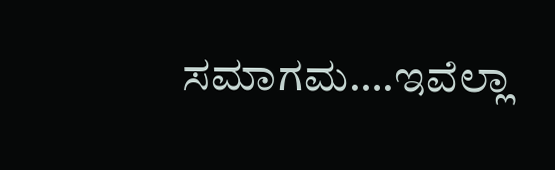ಸಮಾಗಮ….ಇವೆಲ್ಲಾ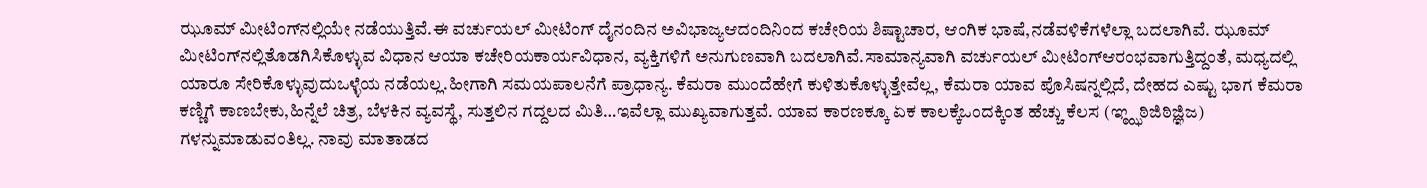ಝೂಮ್ ಮೀಟಿಂಗ್‌ನಲ್ಲಿಯೇ ನಡೆಯುತ್ತಿವೆ.ಈ ವರ್ಚುಯಲ್ ಮೀಟಿಂಗ್ ದೈನಂದಿನ ಅವಿಭಾಜ್ಯಆದಂದಿನಿಂದ ಕಚೇರಿಯ ಶಿಷ್ಟಾಚಾರ, ಆಂಗಿಕ ಭಾಷೆ,ನಡೆವಳಿಕೆಗಳೆಲ್ಲಾ ಬದಲಾಗಿವೆ. ಝೂಮ್ ಮೀಟಿಂಗ್‌ನಲ್ಲಿತೊಡಗಿಸಿಕೊಳ್ಳುವ ವಿಧಾನ ಆಯಾ ಕಚೇರಿಯಕಾರ್ಯವಿಧಾನ, ವ್ಯಕ್ತಿಗಳಿಗೆ ಅನುಗುಣವಾಗಿ ಬದಲಾಗಿವೆ.ಸಾಮಾನ್ಯವಾಗಿ ವರ್ಚುಯಲ್ ಮೀಟಿಂಗ್ಆರಂಭವಾಗುತ್ತಿದ್ದಂತೆ, ಮಧ್ಯದಲ್ಲಿ ಯಾರೂ ಸೇರಿಕೊಳ್ಳುವುದುಒಳ್ಳೆಯ ನಡೆಯಲ್ಲ.ಹೀಗಾಗಿ ಸಮಯಪಾಲನೆಗೆ ಪ್ರಾಧಾನ್ಯ. ಕೆಮರಾ ಮುಂದೆಹೇಗೆ ಕುಳಿತುಕೊಳ್ಳುತ್ತೇವೆಲ್ಲ, ಕೆಮರಾ ಯಾವ ಪೊಸಿಷನ್ನಲ್ಲಿದೆ, ದೇಹದ ಎಷ್ಟು ಭಾಗ ಕೆಮರಾ ಕಣ್ಣಿಗೆ ಕಾಣಬೇಕು,ಹಿನ್ನೆಲೆ ಚಿತ್ರ, ಬೆಳಕಿನ ವ್ಯವಸ್ಥೆ, ಸುತ್ತಲಿನ ಗದ್ದಲದ ಮಿತಿ…ಇವೆಲ್ಲಾ ಮುಖ್ಯವಾಗುತ್ತವೆ. ಯಾವ ಕಾರಣಕ್ಕೂ ಏಕ ಕಾಲಕ್ಕೆಒಂದಕ್ಕಿಂತ ಹೆಚ್ಚು ಕೆಲಸ (ಞ್ಠ್ಝಠಿಜಿಠಿಜ್ಞಿಜ) ಗಳನ್ನುಮಾಡುವಂತಿಲ್ಲ. ನಾವು ಮಾತಾಡದ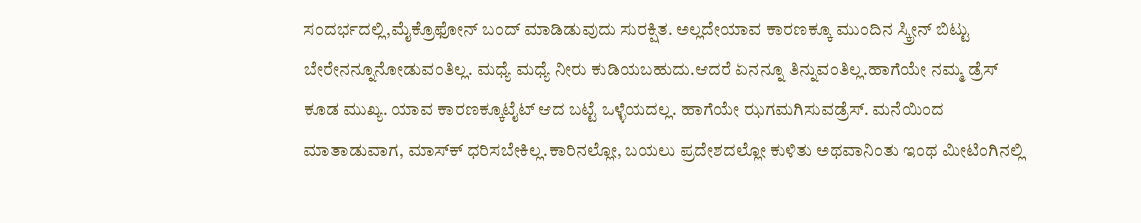ಸಂದರ್ಭದಲ್ಲಿ,ಮೈಕ್ರೊಫೋನ್ ಬಂದ್ ಮಾಡಿಡುವುದು ಸುರಕ್ಷಿತ. ಅಲ್ಲದೇಯಾವ ಕಾರಣಕ್ಕೂ ಮುಂದಿನ ಸ್ಕ್ರೀನ್ ಬಿಟ್ಟು ಬೇರೇನನ್ನೂನೋಡುವಂತಿಲ್ಲ. ಮಧ್ಯೆ ಮಧ್ಯೆ ನೀರು ಕುಡಿಯಬಹುದು.ಆದರೆ ಏನನ್ನೂ ತಿನ್ನುವಂತಿಲ್ಲ.ಹಾಗೆಯೇ ನಮ್ಮ ಡ್ರೆಸ್ ಕೂಡ ಮುಖ್ಯ. ಯಾವ ಕಾರಣಕ್ಕೂಟೈಟ್ ಆದ ಬಟ್ಟೆ ಒಳ್ಳೆಯದಲ್ಲ. ಹಾಗೆಯೇ ಝಗಮಗಿಸುವಡ್ರೆಸ್. ಮನೆಯಿಂದ ಮಾತಾಡುವಾಗ, ಮಾಸ್‌ಕ್‌ ಧರಿಸಬೇಕಿಲ್ಲ.ಕಾರಿನಲ್ಲೋ, ಬಯಲು ಪ್ರದೇಶದಲ್ಲೋ ಕುಳಿತು ಅಥವಾನಿಂತು ಇಂಥ ಮೀಟಿಂಗಿನಲ್ಲಿ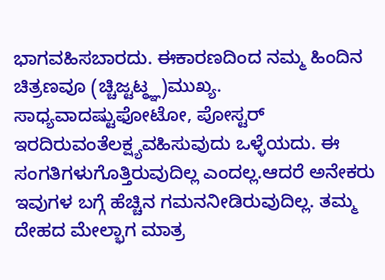ಭಾಗವಹಿಸಬಾರದು. ಈಕಾರಣದಿಂದ ನಮ್ಮ ಹಿಂದಿನ ಚಿತ್ರಣವೂ (ಚ್ಚಿಜ್ಟಟ್ಠ್ಞ)ಮುಖ್ಯ. ಸಾಧ್ಯವಾದಷ್ಟುಫೋಟೋ, ಪೋಸ್ಟರ್ ಇರದಿರುವಂತೆಲಕ್ಷ್ಯವಹಿಸುವುದು ಒಳ್ಳೆಯದು. ಈ ಸಂಗತಿಗಳುಗೊತ್ತಿರುವುದಿಲ್ಲ ಎಂದಲ್ಲ.ಆದರೆ ಅನೇಕರು ಇವುಗಳ ಬಗ್ಗೆ ಹೆಚ್ಚಿನ ಗಮನನೀಡಿರುವುದಿಲ್ಲ. ತಮ್ಮ ದೇಹದ ಮೇಲ್ಭಾಗ ಮಾತ್ರ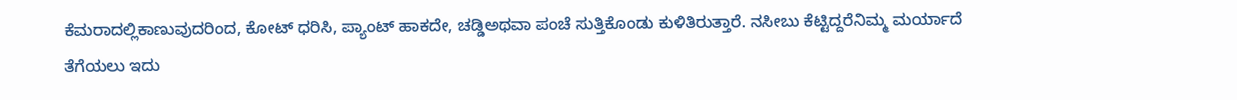ಕೆಮರಾದಲ್ಲಿಕಾಣುವುದರಿಂದ, ಕೋಟ್ ಧರಿಸಿ, ಪ್ಯಾಂಟ್ ಹಾಕದೇ, ಚಡ್ಡಿಅಥವಾ ಪಂಚೆ ಸುತ್ತಿಕೊಂಡು ಕುಳಿತಿರುತ್ತಾರೆ. ನಸೀಬು ಕೆಟ್ಟಿದ್ದರೆನಿಮ್ಮ ಮರ್ಯಾದೆ ತೆಗೆಯಲು ಇದು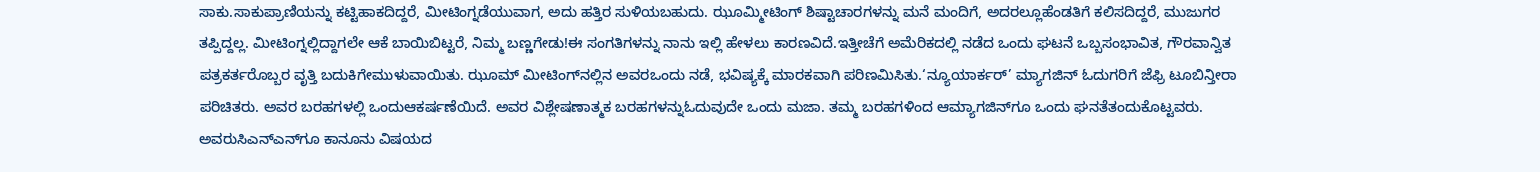ಸಾಕು.ಸಾಕುಪ್ರಾಣಿಯನ್ನು ಕಟ್ಟಿಹಾಕದಿದ್ದರೆ, ಮೀಟಿಂಗ್ನಡೆಯುವಾಗ, ಅದು ಹತ್ತಿರ ಸುಳಿಯಬಹುದು. ಝೂಮ್ಮೀಟಿಂಗ್ ಶಿಷ್ಟಾಚಾರಗಳನ್ನು ಮನೆ ಮಂದಿಗೆ, ಅದರಲ್ಲೂಹೆಂಡತಿಗೆ ಕಲಿಸದಿದ್ದರೆ, ಮುಜುಗರ ತಪ್ಪಿದ್ದಲ್ಲ. ಮೀಟಿಂಗ್ನಲ್ಲಿದ್ದಾಗಲೇ ಆಕೆ ಬಾಯಿಬಿಟ್ಟರೆ, ನಿಮ್ಮ ಬಣ್ಣಗೇಡು!ಈ ಸಂಗತಿಗಳನ್ನು ನಾನು ಇಲ್ಲಿ ಹೇಳಲು ಕಾರಣವಿದೆ.ಇತ್ತೀಚೆಗೆ ಅಮೆರಿಕದಲ್ಲಿ ನಡೆದ ಒಂದು ಘಟನೆ ಒಬ್ಬಸಂಭಾವಿತ, ಗೌರವಾನ್ವಿತ ಪತ್ರಕರ್ತರೊಬ್ಬರ ವೃತ್ತಿ ಬದುಕಿಗೇಮುಳುವಾಯಿತು. ಝೂಮ್ ಮೀಟಿಂಗ್‌ನಲ್ಲಿನ ಅವರಒಂದು ನಡೆ, ಭವಿಷ್ಯಕ್ಕೆ ಮಾರಕವಾಗಿ ಪರಿಣಮಿಸಿತು.‘ನ್ಯೂಯಾರ್ಕರ್’ ಮ್ಯಾಗಜಿನ್ ಓದುಗರಿಗೆ ಜೆಫ್ರಿ ಟೂಬಿನ್ತೀರಾ ಪರಿಚಿತರು. ಅವರ ಬರಹಗಳಲ್ಲಿ ಒಂದುಆಕರ್ಷಣೆಯಿದೆ. ಅವರ ವಿಶ್ಲೇಷಣಾತ್ಮಕ ಬರಹಗಳನ್ನುಓದುವುದೇ ಒಂದು ಮಜಾ. ತಮ್ಮ ಬರಹಗಳಿಂದ ಆಮ್ಯಾಗಜಿನ್‌ಗೂ ಒಂದು ಘನತೆತಂದುಕೊಟ್ಟವರು. ಅವರುಸಿಎನ್‌ಎನ್‌ಗೂ ಕಾನೂನು ವಿಷಯದ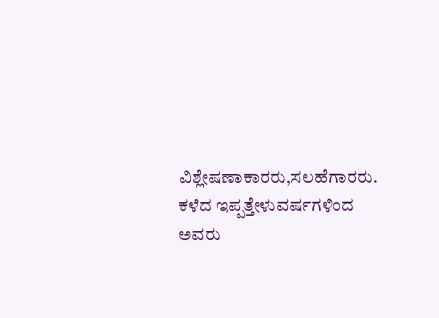ವಿಶ್ಲೇಷಣಾಕಾರರು,ಸಲಹೆಗಾರರು. ಕಳೆದ ಇಪ್ಪತ್ತೇಳುವರ್ಷಗಳಿಂದ ಅವರು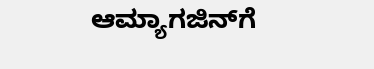ಆಮ್ಯಾಗಜಿನ್‌ಗೆ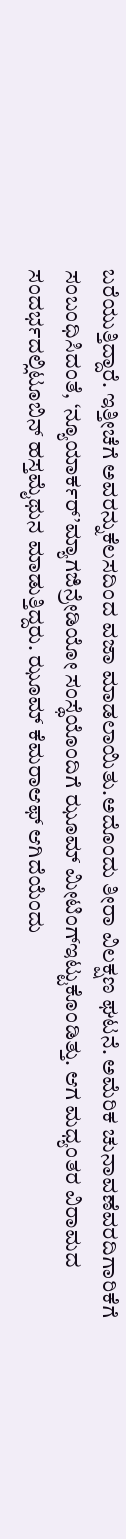ಬರೆಯುತ್ತಿದ್ದಾರೆ. ಇತ್ತೀಚೆಗೆ ಅವರನ್ನುಕೆಲಸದಿಂದ ವಜಾ ಮಾಡಲಾಯಿತು.ಅದೊಂದು ತೀರಾ ವಿಲಕ್ಷಣ ಘಟನೆ. ಅಮೆರಿಕ ಚುನಾವಣೆವರದಿಗಾರಿಕೆಗೆ ಸಂಬಂಧಿಸಿದಂತೆ, ‘ನ್ಯೂಯಾರ್ಕರ್’ಮ್ಯಾಗಜಿನ್ರೇಡಿಯೋ ಸಂಸ್ಥೆಯೊಂದಿಗೆ ಝೂಮ್ ಮೀಟಿಂಗ್ಇಟ್ಟುಕೊಂಡಿತ್ತು. ಆಗ ಮಧ್ಯಂತರ ವಿರಾಮದ ಸಂದರ್ಭದಲ್ಲಿಟೂಬಿನ್ ಹಸ್ತಮೈಥುನ ಮಾಡುತ್ತಿದ್ದರು. ಝೂಮ್ ಕೆಮರಾಆಫ್ ಆಗಿದೆಯೆಂದು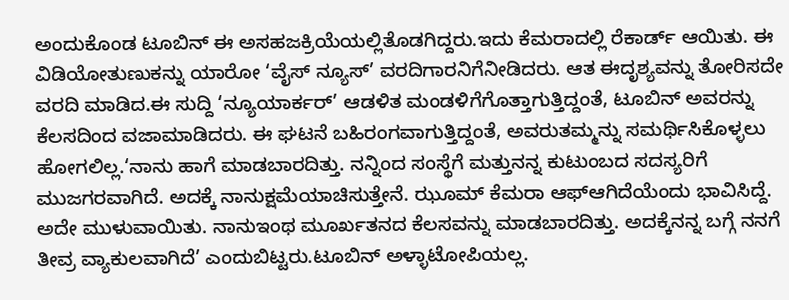ಅಂದುಕೊಂಡ ಟೂಬಿನ್ ಈ ಅಸಹಜಕ್ರಿಯೆಯಲ್ಲಿತೊಡಗಿದ್ದರು.ಇದು ಕೆಮರಾದಲ್ಲಿ ರೆಕಾರ್ಡ್ ಆಯಿತು. ಈ ವಿಡಿಯೋತುಣುಕನ್ನು ಯಾರೋ ‘ವೈಸ್ ನ್ಯೂಸ್’ ವರದಿಗಾರನಿಗೆನೀಡಿದರು. ಆತ ಈದೃಶ್ಯವನ್ನು ತೋರಿಸದೇ ವರದಿ ಮಾಡಿದ.ಈ ಸುದ್ದಿ ‘ನ್ಯೂಯಾರ್ಕರ್’ ಆಡಳಿತ ಮಂಡಳಿಗೆಗೊತ್ತಾಗುತ್ತಿದ್ದಂತೆ, ಟೂಬಿನ್ ಅವರನ್ನು ಕೆಲಸದಿಂದ ವಜಾಮಾಡಿದರು. ಈ ಘಟನೆ ಬಹಿರಂಗವಾಗುತ್ತಿದ್ದಂತೆ, ಅವರುತಮ್ಮನ್ನು ಸಮರ್ಥಿಸಿಕೊಳ್ಳಲು ಹೋಗಲಿಲ್ಲ.‘ನಾನು ಹಾಗೆ ಮಾಡಬಾರದಿತ್ತು. ನನ್ನಿಂದ ಸಂಸ್ಥೆಗೆ ಮತ್ತುನನ್ನ ಕುಟುಂಬದ ಸದಸ್ಯರಿಗೆ ಮುಜಗರವಾಗಿದೆ. ಅದಕ್ಕೆ ನಾನುಕ್ಷಮೆಯಾಚಿಸುತ್ತೇನೆ. ಝೂಮ್ ಕೆಮರಾ ಆಫ್ಆಗಿದೆಯೆಂದು ಭಾವಿಸಿದ್ದೆ. ಅದೇ ಮುಳುವಾಯಿತು. ನಾನುಇಂಥ ಮೂರ್ಖತನದ ಕೆಲಸವನ್ನು ಮಾಡಬಾರದಿತ್ತು. ಅದಕ್ಕೆನನ್ನ ಬಗ್ಗೆ ನನಗೆ ತೀವ್ರ ವ್ಯಾಕುಲವಾಗಿದೆ’ ಎಂದುಬಿಟ್ಟರು.ಟೂಬಿನ್ ಅಳ್ಳಾಟೋಪಿಯಲ್ಲ.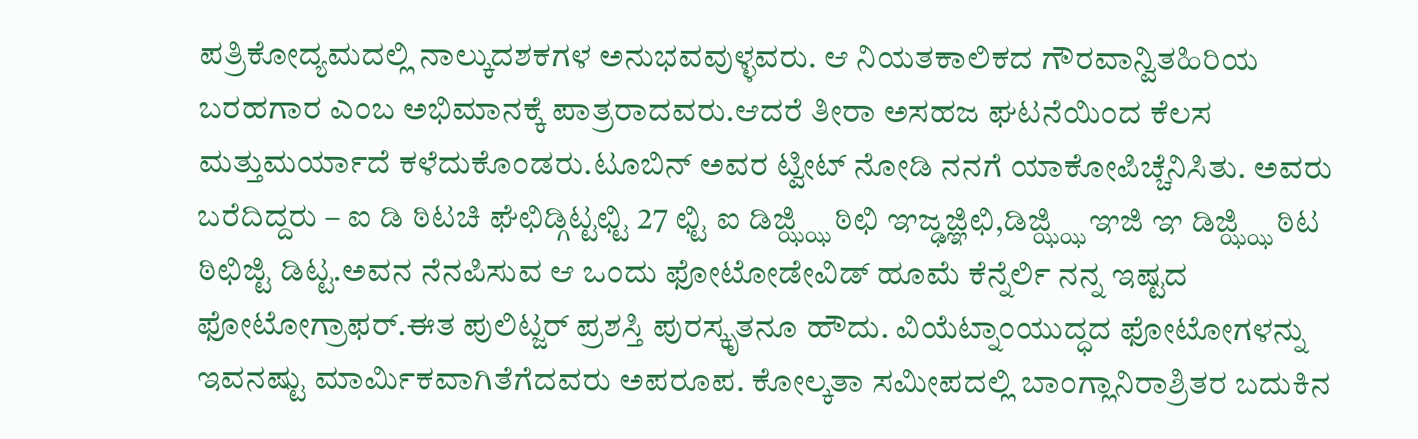ಪತ್ರಿಕೋದ್ಯಮದಲ್ಲಿ ನಾಲ್ಕುದಶಕಗಳ ಅನುಭವವುಳ್ಳವರು. ಆ ನಿಯತಕಾಲಿಕದ ಗೌರವಾನ್ವಿತಹಿರಿಯ ಬರಹಗಾರ ಎಂಬ ಅಭಿಮಾನಕ್ಕೆ ಪಾತ್ರರಾದವರು.ಆದರೆ ತೀರಾ ಅಸಹಜ ಘಟನೆಯಿಂದ ಕೆಲಸ ಮತ್ತುಮರ್ಯಾದೆ ಕಳೆದುಕೊಂಡರು.ಟೂಬಿನ್ ಅವರ ಟ್ವೀಟ್ ನೋಡಿ ನನಗೆ ಯಾಕೋಪಿಚ್ಚೆನಿಸಿತು. ಅವರು ಬರೆದಿದ್ದರು – ಐ ಡಿ ಠಿಟಚಿ ಘೆಛಿಡ್ಗಿಟ್ಟಛ್ಟಿ 27 ಛ್ಟಿ ಐ ಡಿಜ್ಝ್ಝಿ ಠಿಛಿ ಞಜ್ಢಜ್ಞಿಛಿ,ಡಿಜ್ಝ್ಝಿ ಞಜಿ ಞ ಡಿಜ್ಝ್ಝಿ ಠಿಟ ಠಿಛಿಜ್ಟಿ ಡಿಟ್ಟ.ಅವನ ನೆನಪಿಸುವ ಆ ಒಂದು ಫೋಟೋಡೇವಿಡ್ ಹೂಮೆ ಕೆನ್ನೆರ್ಲಿ ನನ್ನ ಇಷ್ಟದ ಫೋಟೋಗ್ರಾಫರ್.ಈತ ಪುಲಿಟ್ಜರ್ ಪ್ರಶಸ್ತಿ ಪುರಸ್ಕೃತನೂ ಹೌದು. ವಿಯೆಟ್ನಾಂಯುದ್ಧದ ಫೋಟೋಗಳನ್ನು ಇವನಷ್ಟು ಮಾರ್ಮಿಕವಾಗಿತೆಗೆದವರು ಅಪರೂಪ. ಕೋಲ್ಕತಾ ಸಮೀಪದಲ್ಲಿ ಬಾಂಗ್ಲಾನಿರಾಶ್ರಿತರ ಬದುಕಿನ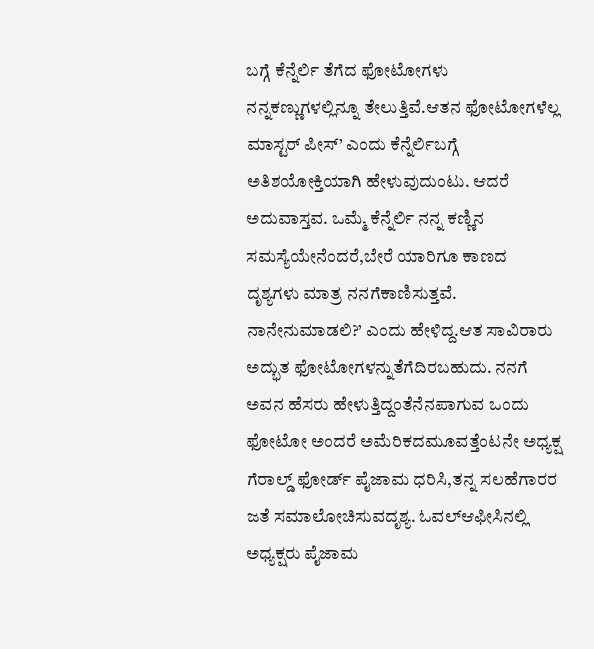ಬಗ್ಗೆ ಕೆನ್ನೆರ್ಲಿ ತೆಗೆದ ಫೋಟೋಗಳು ನನ್ನಕಣ್ಣುಗಳಲ್ಲಿನ್ನೂ ತೇಲುತ್ತಿವೆ.ಆತನ ಫೋಟೋಗಳೆಲ್ಲ ಮಾಸ್ಟರ್ ಪೀಸ್’ ಎಂದು ಕೆನ್ನೆರ್ಲಿಬಗ್ಗೆ ಅತಿಶಯೋಕ್ತಿಯಾಗಿ ಹೇಳುವುದುಂಟು. ಆದರೆ ಅದುವಾಸ್ತವ. ಒಮ್ಮೆ ಕೆನ್ನೆರ್ಲಿ ನನ್ನ ಕಣ್ಣಿನ ಸಮಸ್ಯೆಯೇನೆಂದರೆ,ಬೇರೆ ಯಾರಿಗೂ ಕಾಣದ ದೃಶ್ಯಗಳು ಮಾತ್ರ ನನಗೆಕಾಣಿಸುತ್ತವೆ. ನಾನೇನುಮಾಡಲಿ?’ ಎಂದು ಹೇಳಿದ್ದ.ಆತ ಸಾವಿರಾರು ಅದ್ಭುತ ಫೋಟೋಗಳನ್ನುತೆಗೆದಿರಬಹುದು. ನನಗೆ ಅವನ ಹೆಸರು ಹೇಳುತ್ತಿದ್ದಂತೆನೆನಪಾಗುವ ಒಂದು ಫೋಟೋ ಅಂದರೆ ಅಮೆರಿಕದಮೂವತ್ತೆಂಟನೇ ಅಧ್ಯಕ್ಷ ಗೆರಾಲ್ಡ್ ಫೋರ್ಡ್ ಪೈಜಾಮ ಧರಿಸಿ,ತನ್ನ ಸಲಹೆಗಾರರ ಜತೆ ಸಮಾಲೋಚಿಸುವದೃಶ್ಯ. ಓವಲ್ಆಫೀಸಿನಲ್ಲಿ ಅಧ್ಯಕ್ಷರು ಪೈಜಾಮ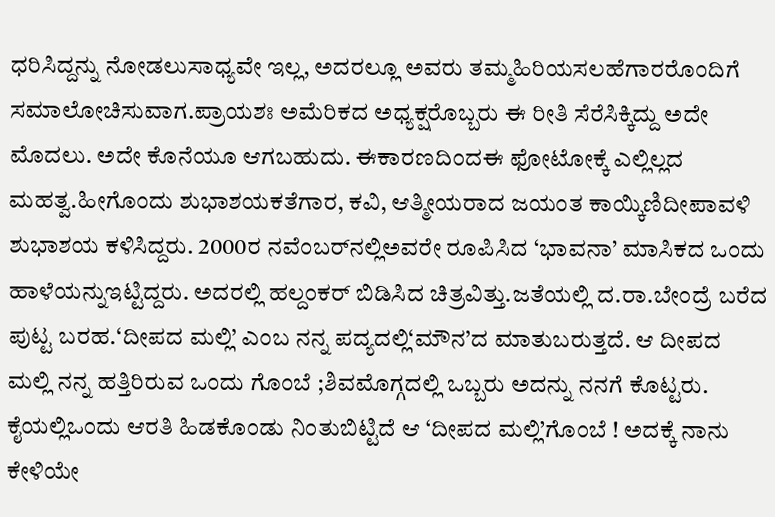ಧರಿಸಿದ್ದನ್ನು ನೋಡಲುಸಾಧ್ಯವೇ ಇಲ್ಲ, ಅದರಲ್ಲೂ ಅವರು ತಮ್ಮಹಿರಿಯಸಲಹೆಗಾರರೊಂದಿಗೆ ಸಮಾಲೋಚಿಸುವಾಗ.ಪ್ರಾಯಶಃ ಅಮೆರಿಕದ ಅಧ್ಯಕ್ಷರೊಬ್ಬರು ಈ ರೀತಿ ಸೆರೆಸಿಕ್ಕಿದ್ದು ಅದೇ ಮೊದಲು. ಅದೇ ಕೊನೆಯೂ ಆಗಬಹುದು. ಈಕಾರಣದಿಂದಈ ಫೋಟೋಕ್ಕೆ ಎಲ್ಲಿಲ್ಲದ ಮಹತ್ವ.ಹೀಗೊಂದು ಶುಭಾಶಯಕತೆಗಾರ, ಕವಿ, ಆತ್ಮೀಯರಾದ ಜಯಂತ ಕಾಯ್ಕಿಣಿದೀಪಾವಳಿ ಶುಭಾಶಯ ಕಳಿಸಿದ್ದರು. 2000ರ ನವೆಂಬರ್‌ನಲ್ಲಿಅವರೇ ರೂಪಿಸಿದ ‘ಭಾವನಾ’ ಮಾಸಿಕದ ಒಂದು ಹಾಳೆಯನ್ನುಇಟ್ಟಿದ್ದರು. ಅದರಲ್ಲಿ ಹಲ್ದಂಕರ್ ಬಿಡಿಸಿದ ಚಿತ್ರವಿತ್ತು.ಜತೆಯಲ್ಲಿ ದ.ರಾ.ಬೇಂದ್ರೆ ಬರೆದ ಪುಟ್ಟ ಬರಹ.‘ದೀಪದ ಮಲ್ಲಿ’ ಎಂಬ ನನ್ನ ಪದ್ಯದಲ್ಲಿ‘ಮೌನ’ದ ಮಾತುಬರುತ್ತದೆ. ಆ ದೀಪದ ಮಲ್ಲಿ ನನ್ನ ಹತ್ತಿರಿರುವ ಒಂದು ಗೊಂಬೆ ;ಶಿವಮೊಗ್ಗದಲ್ಲಿ ಒಬ್ಬರು ಅದನ್ನು ನನಗೆ ಕೊಟ್ಟರು. ಕೈಯಲ್ಲಿಒಂದು ಆರತಿ ಹಿಡಕೊಂಡು ನಿಂತುಬಿಟ್ಟಿದೆ ಆ ‘ದೀಪದ ಮಲ್ಲಿ’ಗೊಂಬೆ ! ಅದಕ್ಕೆ ನಾನು ಕೇಳಿಯೇ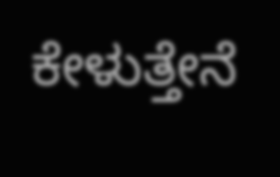ಕೇಳುತ್ತೇನೆ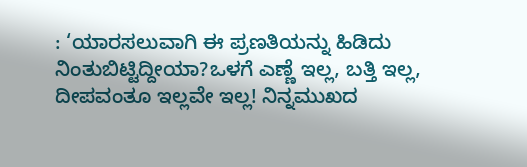: ‘ಯಾರಸಲುವಾಗಿ ಈ ಪ್ರಣತಿಯನ್ನು ಹಿಡಿದು ನಿಂತುಬಿಟ್ಟಿದ್ದೀಯಾ?ಒಳಗೆ ಎಣ್ಣೆ ಇಲ್ಲ, ಬತ್ತಿ ಇಲ್ಲ, ದೀಪವಂತೂ ಇಲ್ಲವೇ ಇಲ್ಲ! ನಿನ್ನಮುಖದ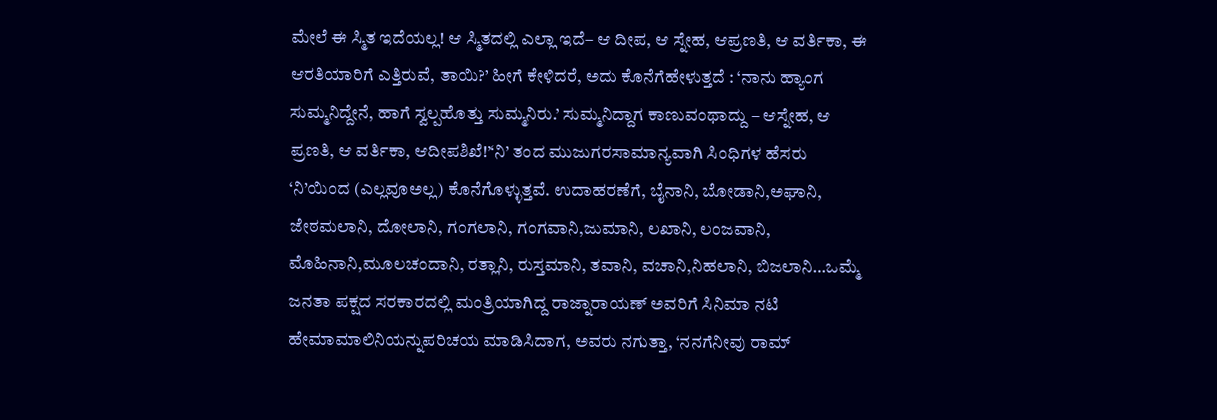ಮೇಲೆ ಈ ಸ್ಮಿತ ಇದೆಯಲ್ಲ! ಆ ಸ್ಮಿತದಲ್ಲಿ ಎಲ್ಲಾ ಇದೆ– ಆ ದೀಪ, ಆ ಸ್ನೇಹ, ಆಪ್ರಣತಿ, ಆ ವರ್ತಿಕಾ, ಈ ಆರತಿಯಾರಿಗೆ ಎತ್ತಿರುವೆ, ತಾಯಿ?’ ಹೀಗೆ ಕೇಳಿದರೆ, ಅದು ಕೊನೆಗೆಹೇಳುತ್ತದೆ : ‘ನಾನು ಹ್ಯಾಂಗ ಸುಮ್ಮನಿದ್ದೇನೆ, ಹಾಗೆ ಸ್ವಲ್ಪಹೊತ್ತು ಸುಮ್ಮನಿರು.’ ಸುಮ್ಮನಿದ್ದಾಗ ಕಾಣುವಂಥಾದ್ದು – ಆಸ್ನೇಹ, ಆ ಪ್ರಣತಿ, ಆ ವರ್ತಿಕಾ, ಆದೀಪಶಿಖೆ!’‘ನಿ’ ತಂದ ಮುಜುಗರಸಾಮಾನ್ಯವಾಗಿ ಸಿಂಧಿಗಳ ಹೆಸರು ‘ನಿ’ಯಿಂದ (ಎಲ್ಲವೂಅಲ್ಲ) ಕೊನೆಗೊಳ್ಳುತ್ತವೆ. ಉದಾಹರಣೆಗೆ, ಬೈನಾನಿ, ಬೋಡಾನಿ,ಅಘಾನಿ, ಜೇಠಮಲಾನಿ, ದೋಲಾನಿ, ಗಂಗಲಾನಿ, ಗಂಗವಾನಿ,ಜುಮಾನಿ, ಲಖಾನಿ, ಲಂಜವಾನಿ, ಮೊಹಿನಾನಿ,ಮೂಲಚಂದಾನಿ, ರತ್ಲಾನಿ, ರುಸ್ತಮಾನಿ, ತವಾನಿ, ವಚಾನಿ,ನಿಹಲಾನಿ, ಬಿಜಲಾನಿ…ಒಮ್ಮೆ ಜನತಾ ಪಕ್ಷದ ಸರಕಾರದಲ್ಲಿ ಮಂತ್ರಿಯಾಗಿದ್ದ ರಾಜ್ನಾರಾಯಣ್ ಅವರಿಗೆ ಸಿನಿಮಾ ನಟಿ ಹೇಮಾಮಾಲಿನಿಯನ್ನುಪರಿಚಯ ಮಾಡಿಸಿದಾಗ, ಅವರು ನಗುತ್ತಾ, ‘ನನಗೆನೀವು ರಾಮ್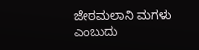ಜೇಠಮಲಾನಿ ಮಗಳು ಎಂಬುದು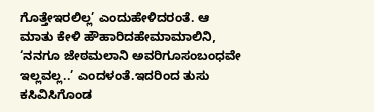ಗೊತ್ತೇಇರಲಿಲ್ಲ’ ಎಂದುಹೇಳಿದರಂತೆ. ಆ ಮಾತು ಕೇಳಿ ಹೌಹಾರಿದಹೇಮಾಮಾಲಿನಿ, ‘ನನಗೂ ಜೇಠಮಲಾನಿ ಅವರಿಗೂಸಂಬಂಧವೇ ಇಲ್ಲವಲ್ಲ..’ ಎಂದಳಂತೆ.ಇದರಿಂದ ತುಸು ಕಸಿವಿಸಿಗೊಂಡ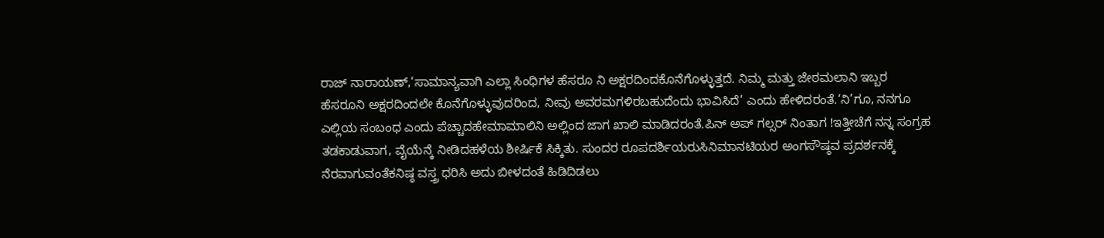ರಾಜ್ ನಾರಾಯಣ್,‘ಸಾಮಾನ್ಯವಾಗಿ ಎಲ್ಲಾ ಸಿಂಧಿಗಳ ಹೆಸರೂ ನಿ ಅಕ್ಷರದಿಂದಕೊನೆಗೊಳ್ಳುತ್ತದೆ. ನಿಮ್ಮ ಮತ್ತು ಜೇಠಮಲಾನಿ ಇಬ್ಬರ ಹೆಸರೂನಿ ಅಕ್ಷರದಿಂದಲೇ ಕೊನೆಗೊಳ್ಳುವುದರಿಂದ, ನೀವು ಅವರಮಗಳಿರಬಹುದೆಂದು ಭಾವಿಸಿದೆ’ ಎಂದು ಹೇಳಿದರಂತೆ.‘ನಿ’ಗೂ, ನನಗೂ ಎಲ್ಲಿಯ ಸಂಬಂಧ ಎಂದು ಪೆಚ್ಚಾದಹೇಮಾಮಾಲಿನಿ ಅಲ್ಲಿಂದ ಜಾಗ ಖಾಲಿ ಮಾಡಿದರಂತೆ.ಪಿನ್ ಅಪ್ ಗಲ್ಸರ್ ನಿಂತಾಗ !ಇತ್ತೀಚೆಗೆ ನನ್ನ ಸಂಗ್ರಹ ತಡಕಾಡುವಾಗ, ವೈಯೆನ್ಕೆ ನೀಡಿದಹಳೆಯ ಶೀರ್ಷಿಕೆ ಸಿಕ್ಕಿತು. ಸುಂದರ ರೂಪದರ್ಶಿಯರುಸಿನಿಮಾನಟಿಯರ ಅಂಗಸೌಷ್ಠವ ಪ್ರದರ್ಶನಕ್ಕೆ ನೆರವಾಗುವಂತೆಕನಿಷ್ಠ ವಸ್ತ್ರ ಧರಿಸಿ ಅದು ಬೀಳದಂತೆ ಹಿಡಿದಿಡಲು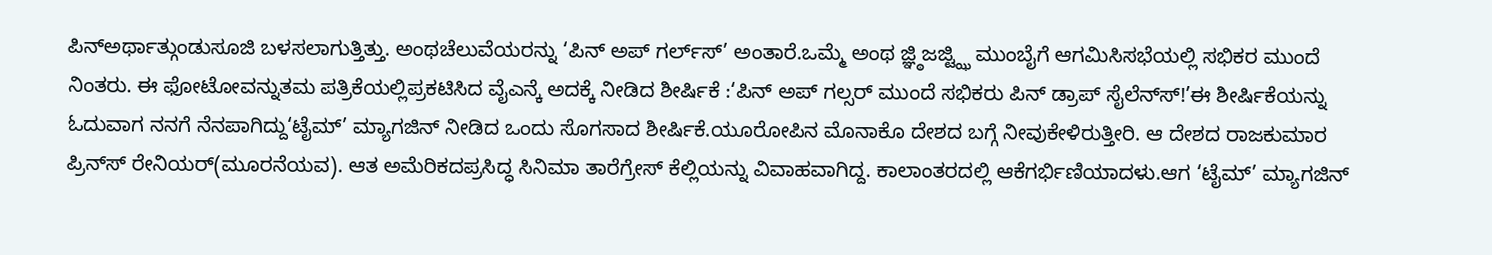ಪಿನ್ಅರ್ಥಾತ್ಗುಂಡುಸೂಜಿ ಬಳಸಲಾಗುತ್ತಿತ್ತು. ಅಂಥಚೆಲುವೆಯರನ್ನು ‘ಪಿನ್ ಅಪ್ ಗರ್ಲ್‌ಸ್‌’ ಅಂತಾರೆ.ಒಮ್ಮೆ ಅಂಥ ಜ್ಞ್ಠಿಜಜ್ಟ್ಝಿ ಮುಂಬೈಗೆ ಆಗಮಿಸಿಸಭೆಯಲ್ಲಿ ಸಭಿಕರ ಮುಂದೆ ನಿಂತರು. ಈ ಫೋಟೋವನ್ನುತಮ ಪತ್ರಿಕೆಯಲ್ಲಿಪ್ರಕಟಿಸಿದ ವೈಎನ್ಕೆ ಅದಕ್ಕೆ ನೀಡಿದ ಶೀರ್ಷಿಕೆ :‘ಪಿನ್ ಅಪ್ ಗಲ್ಸರ್ ಮುಂದೆ ಸಭಿಕರು ಪಿನ್ ಡ್ರಾಪ್ ಸೈಲೆನ್‌ಸ್‌!’ಈ ಶೀರ್ಷಿಕೆಯನ್ನು ಓದುವಾಗ ನನಗೆ ನೆನಪಾಗಿದ್ದು‘ಟೈಮ್’ ಮ್ಯಾಗಜಿನ್ ನೀಡಿದ ಒಂದು ಸೊಗಸಾದ ಶೀರ್ಷಿಕೆ.ಯೂರೋಪಿನ ಮೊನಾಕೊ ದೇಶದ ಬಗ್ಗೆ ನೀವುಕೇಳಿರುತ್ತೀರಿ. ಆ ದೇಶದ ರಾಜಕುಮಾರ ಪ್ರಿನ್‌ಸ್‌ ರೇನಿಯರ್(ಮೂರನೆಯವ). ಆತ ಅಮೆರಿಕದಪ್ರಸಿದ್ಧ ಸಿನಿಮಾ ತಾರೆಗ್ರೇಸ್ ಕೆಲ್ಲಿಯನ್ನು ವಿವಾಹವಾಗಿದ್ದ. ಕಾಲಾಂತರದಲ್ಲಿ ಆಕೆಗರ್ಭಿಣಿಯಾದಳು.ಆಗ ‘ಟೈಮ್’ ಮ್ಯಾಗಜಿನ್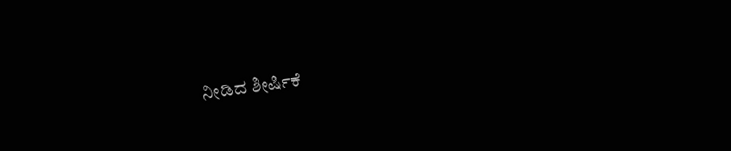ನೀಡಿದ ಶೀರ್ಷಿಕೆ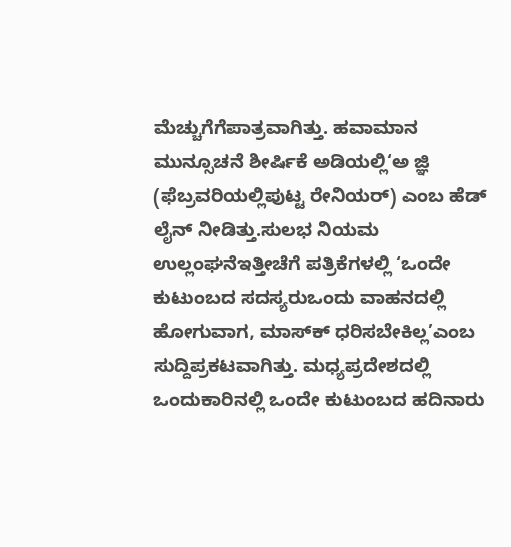ಮೆಚ್ಚುಗೆಗೆಪಾತ್ರವಾಗಿತ್ತು. ಹವಾಮಾನ ಮುನ್ಸೂಚನೆ ಶೀರ್ಷಿಕೆ ಅಡಿಯಲ್ಲಿ‘ಅ ಜ್ಞಿ (ಫೆಬ್ರವರಿಯಲ್ಲಿಪುಟ್ಟ ರೇನಿಯರ್) ಎಂಬ ಹೆಡ್ ಲೈನ್ ನೀಡಿತ್ತು.ಸುಲಭ ನಿಯಮ ಉಲ್ಲಂಘನೆಇತ್ತೀಚೆಗೆ ಪತ್ರಿಕೆಗಳಲ್ಲಿ ‘ಒಂದೇ ಕುಟುಂಬದ ಸದಸ್ಯರುಒಂದು ವಾಹನದಲ್ಲಿ ಹೋಗುವಾಗ, ಮಾಸ್‌ಕ್‌ ಧರಿಸಬೇಕಿಲ್ಲ’ಎಂಬ ಸುದ್ದಿಪ್ರಕಟವಾಗಿತ್ತು. ಮಧ್ಯಪ್ರದೇಶದಲ್ಲಿ ಒಂದುಕಾರಿನಲ್ಲಿ ಒಂದೇ ಕುಟುಂಬದ ಹದಿನಾರು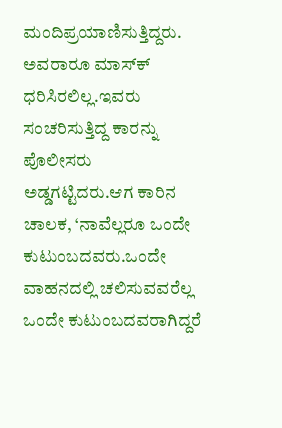ಮಂದಿಪ್ರಯಾಣಿಸುತ್ತಿದ್ದರು. ಅವರಾರೂ ಮಾಸ್‌ಕ್‌ ಧರಿಸಿರಲಿಲ್ಲ.ಇವರು ಸಂಚರಿಸುತ್ತಿದ್ದ ಕಾರನ್ನು ಪೊಲೀಸರು ಅಡ್ಡಗಟ್ಟಿದರು.ಆಗ ಕಾರಿನ ಚಾಲಕ, ‘ನಾವೆಲ್ಲರೂ ಒಂದೇ ಕುಟುಂಬದವರು.ಒಂದೇ ವಾಹನದಲ್ಲಿ ಚಲಿಸುವವರೆಲ್ಲ ಒಂದೇ ಕುಟುಂಬದವರಾಗಿದ್ದರೆ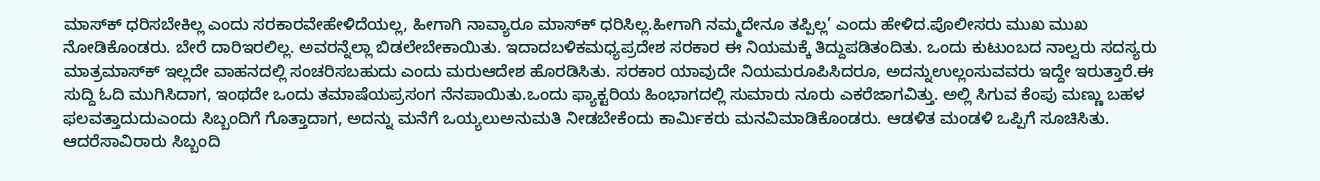ಮಾಸ್‌ಕ್‌ ಧರಿಸಬೇಕಿಲ್ಲ ಎಂದು ಸರಕಾರವೇಹೇಳಿದೆಯಲ್ಲ, ಹೀಗಾಗಿ ನಾವ್ಯಾರೂ ಮಾಸ್‌ಕ್‌ ಧರಿಸಿಲ್ಲ.ಹೀಗಾಗಿ ನಮ್ಮದೇನೂ ತಪ್ಪಿಲ್ಲ’ ಎಂದು ಹೇಳಿದ.ಪೊಲೀಸರು ಮುಖ ಮುಖ ನೋಡಿಕೊಂಡರು. ಬೇರೆ ದಾರಿಇರಲಿಲ್ಲ. ಅವರನ್ನೆಲ್ಲಾ ಬಿಡಲೇಬೇಕಾಯಿತು. ಇದಾದಬಳಿಕಮಧ್ಯಪ್ರದೇಶ ಸರಕಾರ ಈ ನಿಯಮಕ್ಕೆ ತಿದ್ದುಪಡಿತಂದಿತು. ಒಂದು ಕುಟುಂಬದ ನಾಲ್ವರು ಸದಸ್ಯರು ಮಾತ್ರಮಾಸ್‌ಕ್‌ ಇಲ್ಲದೇ ವಾಹನದಲ್ಲಿ ಸಂಚರಿಸಬಹುದು ಎಂದು ಮರುಆದೇಶ ಹೊರಡಿಸಿತು. ಸರಕಾರ ಯಾವುದೇ ನಿಯಮರೂಪಿಸಿದರೂ, ಅದನ್ನುಉಲ್ಲಂಸುವವರು ಇದ್ದೇ ಇರುತ್ತಾರೆ.ಈ ಸುದ್ದಿ ಓದಿ ಮುಗಿಸಿದಾಗ, ಇಂಥದೇ ಒಂದು ತಮಾಷೆಯಪ್ರಸಂಗ ನೆನಪಾಯಿತು.ಒಂದು ಫ್ಯಾಕ್ಟರಿಯ ಹಿಂಭಾಗದಲ್ಲಿ ಸುಮಾರು ನೂರು ಎಕರೆಜಾಗವಿತ್ತು. ಅಲ್ಲಿ ಸಿಗುವ ಕೆಂಪು ಮಣ್ಣು ಬಹಳ ಫಲವತ್ತಾದುದುಎಂದು ಸಿಬ್ಬಂದಿಗೆ ಗೊತ್ತಾದಾಗ, ಅದನ್ನು ಮನೆಗೆ ಒಯ್ಯಲುಅನುಮತಿ ನೀಡಬೇಕೆಂದು ಕಾರ್ಮಿಕರು ಮನವಿಮಾಡಿಕೊಂಡರು. ಆಡಳಿತ ಮಂಡಳಿ ಒಪ್ಪಿಗೆ ಸೂಚಿಸಿತು. ಆದರೆಸಾವಿರಾರು ಸಿಬ್ಬಂದಿ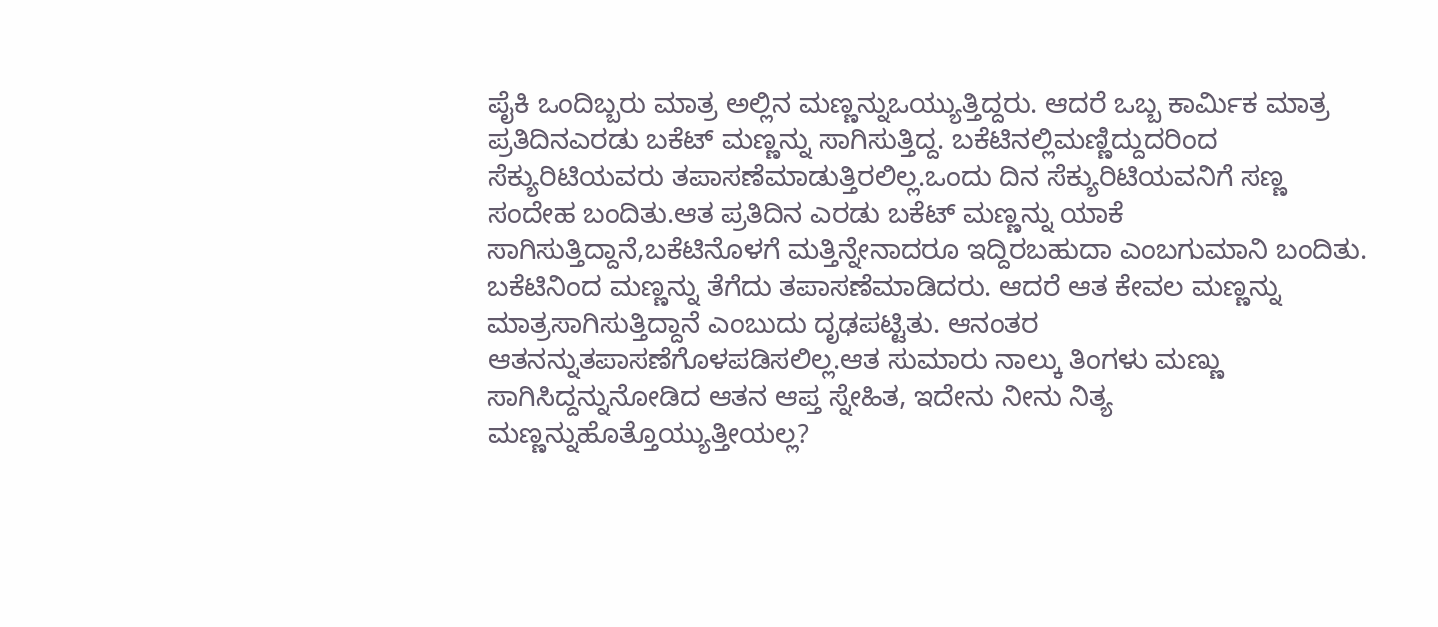ಪೈಕಿ ಒಂದಿಬ್ಬರು ಮಾತ್ರ ಅಲ್ಲಿನ ಮಣ್ಣನ್ನುಒಯ್ಯುತ್ತಿದ್ದರು. ಆದರೆ ಒಬ್ಬ ಕಾರ್ಮಿಕ ಮಾತ್ರ ಪ್ರತಿದಿನಎರಡು ಬಕೆಟ್ ಮಣ್ಣನ್ನು ಸಾಗಿಸುತ್ತಿದ್ದ. ಬಕೆಟಿನಲ್ಲಿಮಣ್ಣಿದ್ದುದರಿಂದ ಸೆಕ್ಯುರಿಟಿಯವರು ತಪಾಸಣೆಮಾಡುತ್ತಿರಲಿಲ್ಲ.ಒಂದು ದಿನ ಸೆಕ್ಯುರಿಟಿಯವನಿಗೆ ಸಣ್ಣ ಸಂದೇಹ ಬಂದಿತು.ಆತ ಪ್ರತಿದಿನ ಎರಡು ಬಕೆಟ್ ಮಣ್ಣನ್ನು ಯಾಕೆ ಸಾಗಿಸುತ್ತಿದ್ದಾನೆ,ಬಕೆಟಿನೊಳಗೆ ಮತ್ತಿನ್ನೇನಾದರೂ ಇದ್ದಿರಬಹುದಾ ಎಂಬಗುಮಾನಿ ಬಂದಿತು. ಬಕೆಟಿನಿಂದ ಮಣ್ಣನ್ನು ತೆಗೆದು ತಪಾಸಣೆಮಾಡಿದರು. ಆದರೆ ಆತ ಕೇವಲ ಮಣ್ಣನ್ನು ಮಾತ್ರಸಾಗಿಸುತ್ತಿದ್ದಾನೆ ಎಂಬುದು ದೃಢಪಟ್ಟಿತು. ಆನಂತರ ಆತನನ್ನುತಪಾಸಣೆಗೊಳಪಡಿಸಲಿಲ್ಲ.ಆತ ಸುಮಾರು ನಾಲ್ಕು ತಿಂಗಳು ಮಣ್ಣು ಸಾಗಿಸಿದ್ದನ್ನುನೋಡಿದ ಆತನ ಆಪ್ತ ಸ್ನೇಹಿತ, ಇದೇನು ನೀನು ನಿತ್ಯ ಮಣ್ಣನ್ನುಹೊತ್ತೊಯ್ಯುತ್ತೀಯಲ್ಲ?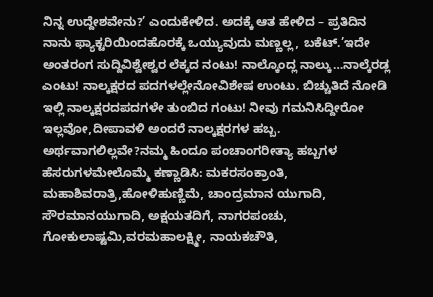ನಿನ್ನ ಉದ್ದೇಶವೇನು?’ ಎಂದುಕೇಳಿದ. ಅದಕ್ಕೆ ಆತ ಹೇಳಿದ – ಪ್ರತಿದಿನ ನಾನು ಫ್ಯಾಕ್ಟರಿಯಿಂದಹೊರಕ್ಕೆ ಒಯ್ಯುವುದು ಮಣ್ಣಲ್ಲ, ಬಕೆಟ್.’ಇದೇ ಅಂತರಂಗ ಸುದ್ದಿವಿಶ್ವೇಶ್ವರ ಲೆಕ್ಕದ ನಂಟು! ನಾಲ್ಕೊಂದ್ಲ ನಾಲ್ಕು…ನಾಲ್ಕೆರಡ್ಲ ಎಂಟು! ನಾಲ್ಕಕ್ಷರದ ಪದಗಳಲ್ಲೇನೋವಿಶೇಷ ಉಂಟು. ಬಿಚ್ಚುತಿದೆ ನೋಡಿ ಇಲ್ಲಿ ನಾಲ್ಕಕ್ಷರದಪದಗಳೇ ತುಂಬಿದ ಗಂಟು! ನೀವು ಗಮನಿಸಿದ್ದೀರೋ ಇಲ್ಲವೋ,ದೀಪಾವಳಿ ಅಂದರೆ ನಾಲ್ಕಕ್ಷರಗಳ ಹಬ್ಬ. ಅರ್ಥವಾಗಲಿಲ್ಲವೇ?ನಮ್ಮ ಹಿಂದೂ ಪಂಚಾಂಗರೀತ್ಯಾ ಹಬ್ಬಗಳ ಹೆಸರುಗಳಮೇಲೊಮ್ಮೆ ಕಣ್ಣಾಡಿಸಿ: ಮಕರಸಂಕ್ರಾಂತಿ, ಮಹಾಶಿವರಾತ್ರಿ,ಹೋಳಿಹುಣ್ಣಿಮೆ, ಚಾಂದ್ರಮಾನ ಯುಗಾದಿ, ಸೌರಮಾನಯುಗಾದಿ, ಅಕ್ಷಯತದಿಗೆ, ನಾಗರಪಂಚು, ಗೋಕುಲಾಷ್ಟಮಿ,ವರಮಹಾಲಕ್ಷ್ಮೀ, ನಾಯಕಚೌತಿ,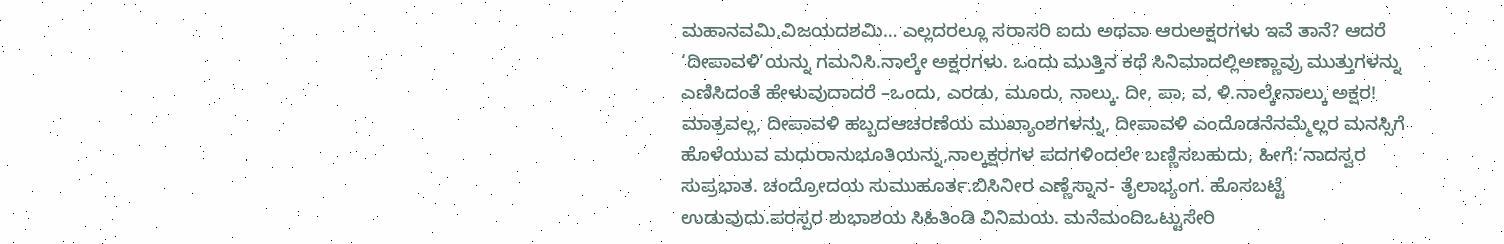ಮಹಾನವಮಿ,ವಿಜಯದಶಮಿ… ಎಲ್ಲದರಲ್ಲೂ ಸರಾಸರಿ ಐದು ಅಥವಾ ಆರುಅಕ್ಷರಗಳು ಇವೆ ತಾನೆ? ಆದರೆ ‘ದೀಪಾವಳಿ’ಯನ್ನು ಗಮನಿಸಿ.ನಾಲ್ಕೇ ಅಕ್ಷರಗಳು. ಒಂದು ಮುತ್ತಿನ ಕಥೆ ಸಿನಿಮಾದಲ್ಲಿಅಣ್ಣಾವ್ರು ಮುತ್ತುಗಳನ್ನು ಎಣಿಸಿದಂತೆ ಹೇಳುವುದಾದರೆ –ಒಂದು, ಎರಡು, ಮೂರು, ನಾಲ್ಕು. ದೀ, ಪಾ, ವ, ಳಿ.ನಾಲ್ಕೇನಾಲ್ಕು ಅಕ್ಷರ! ಮಾತ್ರವಲ್ಲ, ದೀಪಾವಳಿ ಹಬ್ಬದಆಚರಣೆಯ ಮುಖ್ಯಾಂಶಗಳನ್ನು, ದೀಪಾವಳಿ ಎಂದೊಡನೆನಮ್ಮೆಲ್ಲರ ಮನಸ್ಸಿಗೆ ಹೊಳೆಯುವ ಮಧುರಾನುಭೂತಿಯನ್ನು,ನಾಲ್ಕಕ್ಷರಗಳ ಪದಗಳಿಂದಲೇ ಬಣ್ಣಿಸಬಹುದು, ಹೀಗೆ:‘ನಾದಸ್ವರ ಸುಪ್ರಭಾತ. ಚಂದ್ರೋದಯ ಸುಮುಹೂರ್ತ.ಬಿಸಿನೀರ ಎಣ್ಣೆಸ್ನಾನ- ತೈಲಾಭ್ಯಂಗ. ಹೊಸಬಟ್ಟೆ ಉಡುವುದು.ಪರಸ್ಪರ ಶುಭಾಶಯ ಸಿಹಿತಿಂಡಿ ವಿನಿಮಯ. ಮನೆಮಂದಿಒಟ್ಟುಸೇರಿ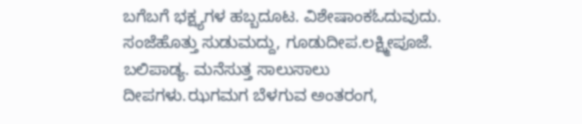ಬಗೆಬಗೆ ಭಕ್ಷ್ಯಗಳ ಹಬ್ಬದೂಟ. ವಿಶೇಷಾಂಕಓದುವುದು. ಸಂಜೆಹೊತ್ತು ಸುಡುಮದ್ದು, ಗೂಡುದೀಪ.ಲಕ್ಷ್ಮೀಪೂಜೆ. ಬಲಿಪಾಡ್ಯ. ಮನೆಸುತ್ತ ಸಾಲುಸಾಲು ದೀಪಗಳು.ಝಗಮಗ ಬೆಳಗುವ ಅಂತರಂಗ,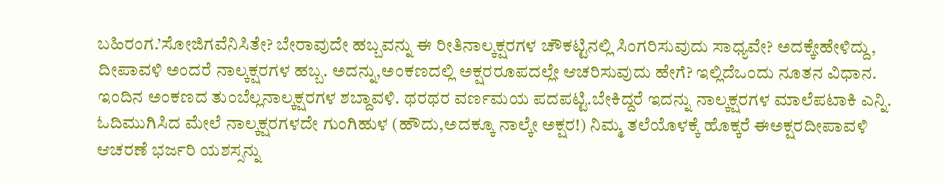ಬಹಿರಂಗ.’ಸೋಜಿಗವೆನಿಸಿತೇ? ಬೇರಾವುದೇ ಹಬ್ಬವನ್ನು ಈ ರೀತಿನಾಲ್ಕಕ್ಷರಗಳ ಚೌಕಟ್ಟಿನಲ್ಲಿ ಸಿಂಗರಿಸುವುದು ಸಾಧ್ಯವೇ? ಅದಕ್ಕೇಹೇಳಿದ್ದು, ದೀಪಾವಳಿ ಅಂದರೆ ನಾಲ್ಕಕ್ಷರಗಳ ಹಬ್ಬ. ಅದನ್ನು,ಅಂಕಣದಲ್ಲಿ ಅಕ್ಷರರೂಪದಲ್ಲೇ ಆಚರಿಸುವುದು ಹೇಗೆ? ಇಲ್ಲಿದೆಒಂದು ನೂತನ ವಿಧಾನ. ಇಂದಿನ ಅಂಕಣದ ತುಂಬೆಲ್ಲನಾಲ್ಕಕ್ಷರಗಳ ಶಬ್ದಾವಳಿ. ಥರಥರ ವರ್ಣಮಯ ಪದಪಟ್ಟಿ.ಬೇಕಿದ್ದರೆ ಇದನ್ನು ನಾಲ್ಕಕ್ಷರಗಳ ಮಾಲೆಪಟಾಕಿ ಎನ್ನಿ. ಓದಿಮುಗಿಸಿದ ಮೇಲೆ ನಾಲ್ಕಕ್ಷರಗಳದೇ ಗುಂಗಿಹುಳ (ಹೌದು,ಅದಕ್ಕೂ ನಾಲ್ಕೇ ಅಕ್ಷರ!) ನಿಮ್ಮ ತಲೆಯೊಳಕ್ಕೆ ಹೊಕ್ಕರೆ ಈಅಕ್ಷರದೀಪಾವಳಿ ಆಚರಣೆ ಭರ್ಜರಿ ಯಶಸ್ಸನ್ನು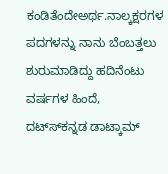ಕಂಡಿತೆಂದೇಅರ್ಥ.ನಾಲ್ಕಕ್ಷರಗಳ ಪದಗಳನ್ನು ನಾನು ಬೆಂಬತ್ತಲು ಶುರುಮಾಡಿದ್ದು ಹದಿನೆಂಟು ವರ್ಷಗಳ ಹಿಂದೆ, ದಟ್‌ಸ್‌‌ಕನ್ನಡ ಡಾಟ್ಕಾಮ್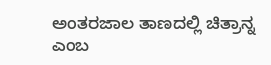ಅಂತರಜಾಲ ತಾಣದಲ್ಲಿ ಚಿತ್ರಾನ್ನ ಎಂಬ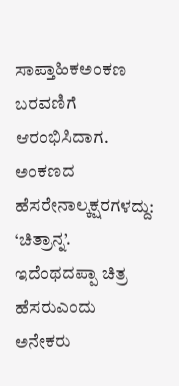ಸಾಪ್ತಾಹಿಕಅಂಕಣ ಬರವಣಿಗೆ ಆರಂಭಿಸಿದಾಗ. ಅಂಕಣದ ಹೆಸರೇನಾಲ್ಕಕ್ಷರಗಳದ್ದು: ‘ಚಿತ್ರಾನ್ನ’. ಇದೆಂಥದಪ್ಪಾ ಚಿತ್ರ ಹೆಸರುಎಂದು ಅನೇಕರು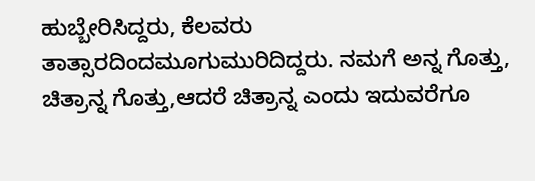ಹುಬ್ಬೇರಿಸಿದ್ದರು, ಕೆಲವರು ತಾತ್ಸಾರದಿಂದಮೂಗುಮುರಿದಿದ್ದರು. ನಮಗೆ ಅನ್ನ ಗೊತ್ತು, ಚಿತ್ರಾನ್ನ ಗೊತ್ತು,ಆದರೆ ಚಿತ್ರಾನ್ನ ಎಂದು ಇದುವರೆಗೂ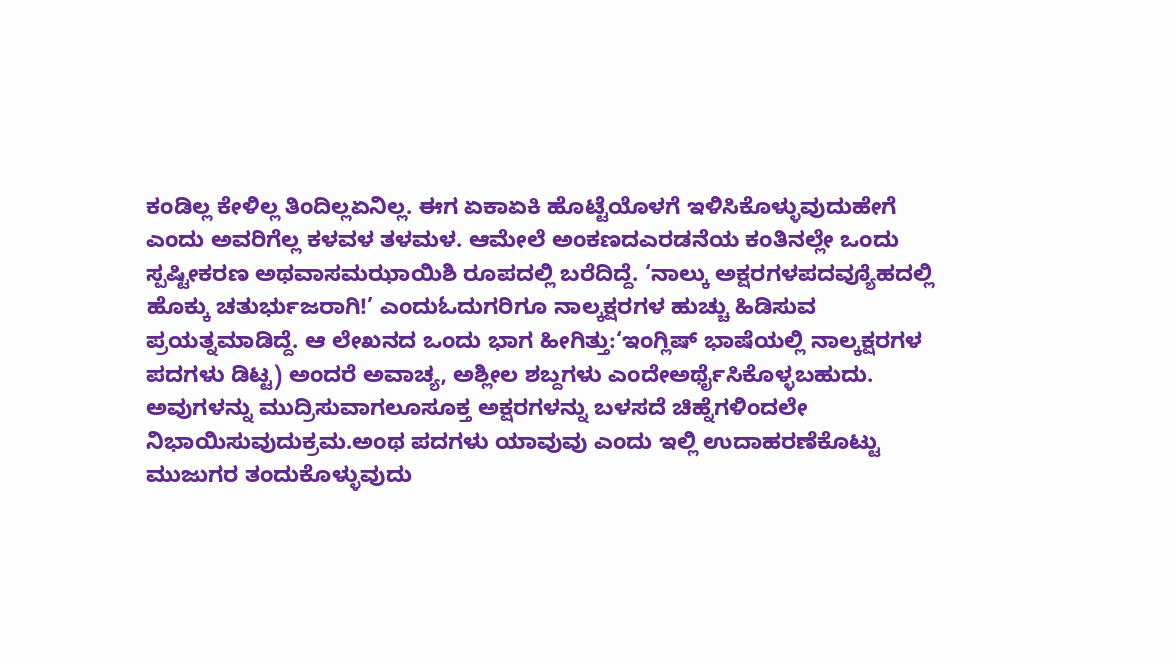ಕಂಡಿಲ್ಲ ಕೇಳಿಲ್ಲ ತಿಂದಿಲ್ಲಏನಿಲ್ಲ. ಈಗ ಏಕಾಏಕಿ ಹೊಟ್ಟೆಯೊಳಗೆ ಇಳಿಸಿಕೊಳ್ಳುವುದುಹೇಗೆ ಎಂದು ಅವರಿಗೆಲ್ಲ ಕಳವಳ ತಳಮಳ. ಆಮೇಲೆ ಅಂಕಣದಎರಡನೆಯ ಕಂತಿನಲ್ಲೇ ಒಂದು ಸ್ಪಷ್ಟೀಕರಣ ಅಥವಾಸಮಝಾಯಿಶಿ ರೂಪದಲ್ಲಿ ಬರೆದಿದ್ದೆ. ‘ನಾಲ್ಕು ಅಕ್ಷರಗಳಪದವ್ಯೂೆಹದಲ್ಲಿ ಹೊಕ್ಕು ಚತುರ್ಭುಜರಾಗಿ!’ ಎಂದುಓದುಗರಿಗೂ ನಾಲ್ಕಕ್ಷರಗಳ ಹುಚ್ಚು ಹಿಡಿಸುವ ಪ್ರಯತ್ನಮಾಡಿದ್ದೆ. ಆ ಲೇಖನದ ಒಂದು ಭಾಗ ಹೀಗಿತ್ತು:‘ಇಂಗ್ಲಿಷ್ ಭಾಷೆಯಲ್ಲಿ ನಾಲ್ಕಕ್ಷರಗಳ ಪದಗಳು ಡಿಟ್ಟ) ಅಂದರೆ ಅವಾಚ್ಯ, ಅಶ್ಲೀಲ ಶಬ್ದಗಳು ಎಂದೇಅರ್ಥೈಸಿಕೊಳ್ಳಬಹುದು. ಅವುಗಳನ್ನು ಮುದ್ರಿಸುವಾಗಲೂಸೂಕ್ತ ಅಕ್ಷರಗಳನ್ನು ಬಳಸದೆ ಚಿಹ್ನೆಗಳಿಂದಲೇ ನಿಭಾಯಿಸುವುದುಕ್ರಮ.ಅಂಥ ಪದಗಳು ಯಾವುವು ಎಂದು ಇಲ್ಲಿ ಉದಾಹರಣೆಕೊಟ್ಟು ಮುಜುಗರ ತಂದುಕೊಳ್ಳುವುದು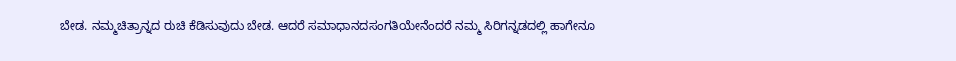ಬೇಡ. ನಮ್ಮಚಿತ್ರಾನ್ನದ ರುಚಿ ಕೆಡಿಸುವುದು ಬೇಡ. ಆದರೆ ಸಮಾಧಾನದಸಂಗತಿಯೇನೆಂದರೆ ನಮ್ಮ ಸಿರಿಗನ್ನಡದಲ್ಲಿ ಹಾಗೇನೂ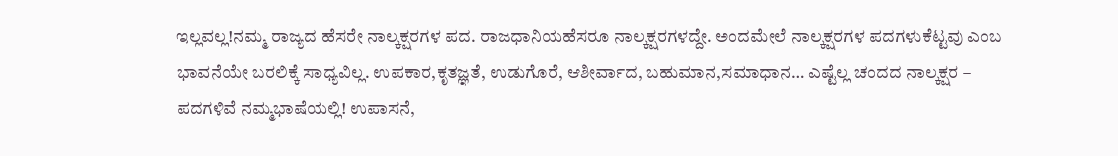ಇಲ್ಲವಲ್ಲ!ನಮ್ಮ ರಾಜ್ಯದ ಹೆಸರೇ ನಾಲ್ಕಕ್ಷರಗಳ ಪದ. ರಾಜಧಾನಿಯಹೆಸರೂ ನಾಲ್ಕಕ್ಷರಗಳದ್ದೇ. ಅಂದಮೇಲೆ ನಾಲ್ಕಕ್ಷರಗಳ ಪದಗಳುಕೆಟ್ಟವು ಎಂಬ ಭಾವನೆಯೇ ಬರಲಿಕ್ಕೆ ಸಾಧ್ಯವಿಲ್ಲ. ಉಪಕಾರ,ಕೃತಜ್ಞತೆ, ಉಡುಗೊರೆ, ಆಶೀರ್ವಾದ, ಬಹುಮಾನ,ಸಮಾಧಾನ… ಎಷ್ಟೆಲ್ಲ ಚಂದದ ನಾಲ್ಕಕ್ಷರ – ಪದಗಳಿವೆ ನಮ್ಮಭಾಷೆಯಲ್ಲಿ! ಉಪಾಸನೆ,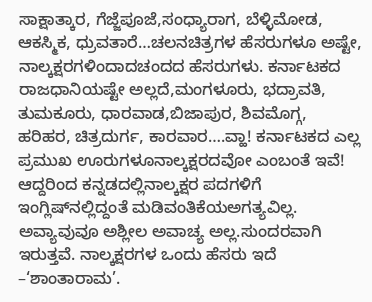ಸಾಕ್ಷಾತ್ಕಾರ, ಗೆಜ್ಜೆಪೂಜೆ,ಸಂಧ್ಯಾರಾಗ, ಬೆಳ್ಳಿಮೋಡ, ಆಕಸ್ಮಿಕ, ಧ್ರುವತಾರೆ…ಚಲನಚಿತ್ರಗಳ ಹೆಸರುಗಳೂ ಅಷ್ಟೇ, ನಾಲ್ಕಕ್ಷರಗಳಿಂದಾದಚಂದದ ಹೆಸರುಗಳು. ಕರ್ನಾಟಕದ ರಾಜಧಾನಿಯಷ್ಟೇ ಅಲ್ಲದೆ,ಮಂಗಳೂರು, ಭದ್ರಾವತಿ, ತುಮಕೂರು, ಧಾರವಾಡ,ಬಿಜಾಪುರ, ಶಿವಮೊಗ್ಗ, ಹರಿಹರ, ಚಿತ್ರದುರ್ಗ, ಕಾರವಾರ….ವ್ಹಾ! ಕರ್ನಾಟಕದ ಎಲ್ಲ ಪ್ರಮುಖ ಊರುಗಳೂನಾಲ್ಕಕ್ಷರದವೋ ಎಂಬಂತೆ ಇವೆ! ಆದ್ದರಿಂದ ಕನ್ನಡದಲ್ಲಿನಾಲ್ಕಕ್ಷರ ಪದಗಳಿಗೆ ಇಂಗ್ಲಿಷ್‌ನಲ್ಲಿದ್ದಂತೆ ಮಡಿವಂತಿಕೆಯಅಗತ್ಯವಿಲ್ಲ. ಅವ್ಯಾವುವೂ ಅಶ್ಲೀಲ ಅವಾಚ್ಯ ಅಲ್ಲ.ಸುಂದರವಾಗಿ ಇರುತ್ತವೆ. ನಾಲ್ಕಕ್ಷರಗಳ ಒಂದು ಹೆಸರು ಇದೆ –‘ಶಾಂತಾರಾಮ’.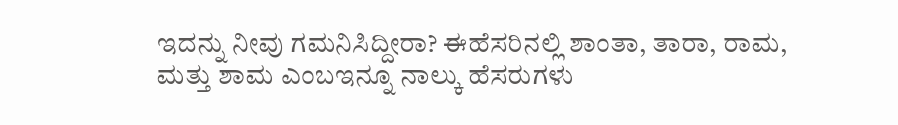ಇದನ್ನು ನೀವು ಗಮನಿಸಿದ್ದೀರಾ? ಈಹೆಸರಿನಲ್ಲಿ ಶಾಂತಾ, ತಾರಾ, ರಾಮ, ಮತ್ತು ಶಾಮ ಎಂಬಇನ್ನೂ ನಾಲ್ಕು ಹೆಸರುಗಳು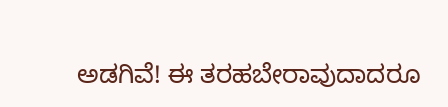ಅಡಗಿವೆ! ಈ ತರಹಬೇರಾವುದಾದರೂ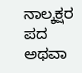ನಾಲ್ಕಕ್ಷರ ಪದ ಅಥವಾ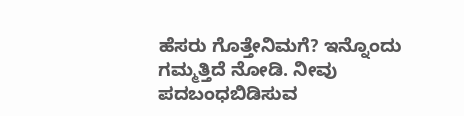ಹೆಸರು ಗೊತ್ತೇನಿಮಗೆ? ಇನ್ನೊಂದು ಗಮ್ಮತ್ತಿದೆ ನೋಡಿ. ನೀವು ಪದಬಂಧಬಿಡಿಸುವ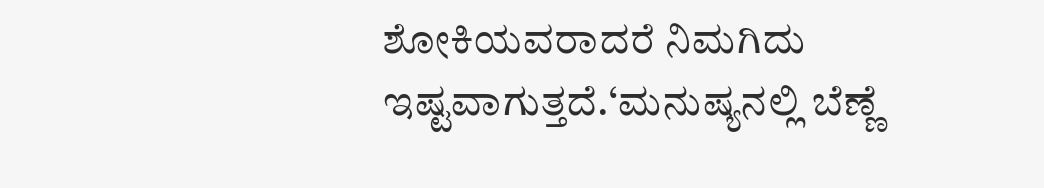ಶೋಕಿಯವರಾದರೆ ನಿಮಗಿದು ಇಷ್ಟವಾಗುತ್ತದೆ.‘ಮನುಷ್ಯನಲ್ಲಿ ಬೆಣ್ಣೆ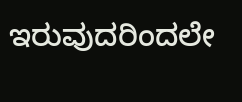ಇರುವುದರಿಂದಲೇ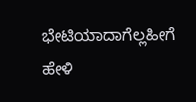ಭೇಟಿಯಾದಾಗೆಲ್ಲಹೀಗೆ ಹೇಳಿ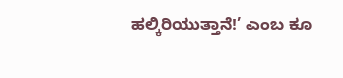ಹಲ್ಕಿರಿಯುತ್ತಾನೆ!’ ಎಂಬ ಕೂ